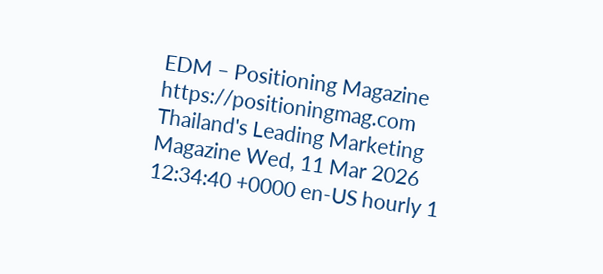EDM – Positioning Magazine https://positioningmag.com Thailand's Leading Marketing Magazine Wed, 11 Mar 2026 12:34:40 +0000 en-US hourly 1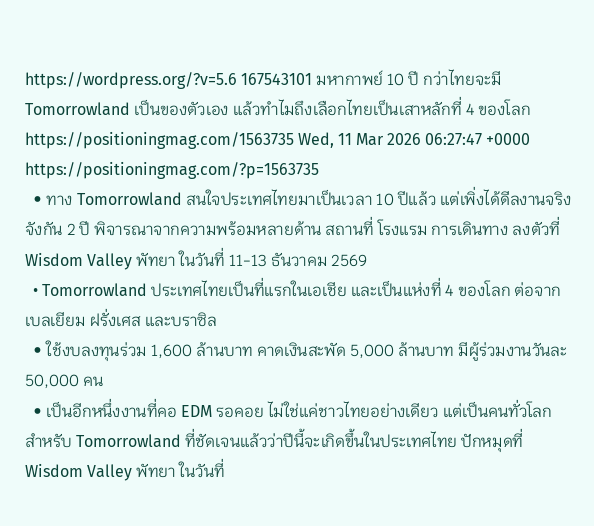https://wordpress.org/?v=5.6 167543101 มหากาพย์ 10 ปี กว่าไทยจะมี Tomorrowland เป็นของตัวเอง แล้วทำไมถึงเลือกไทยเป็นเสาหลักที่ 4 ของโลก https://positioningmag.com/1563735 Wed, 11 Mar 2026 06:27:47 +0000 https://positioningmag.com/?p=1563735
  • ทาง Tomorrowland สนใจประเทศไทยมาเป็นเวลา 10 ปีแล้ว แต่เพิ่งได้ดีลงานจริงจังกัน 2 ปี พิจารณาจากความพร้อมหลายด้าน สถานที่ โรงแรม การเดินทาง ลงตัวที่ Wisdom Valley พัทยา ในวันที่ 11-13 ธันวาคม 2569
  • Tomorrowland ประเทศไทยเป็นที่แรกในเอเชีย และเป็นแห่งที่ 4 ของโลก ต่อจากเบลเยียม ฝรั่งเศส และบราซิล
  • ใช้งบลงทุนร่วม 1,600 ล้านบาท คาดเงินสะพัด 5,000 ล้านบาท มีผู้ร่วมงานวันละ 50,000 คน
  • เป็นอีกหนึ่งงานที่คอ EDM รอคอย ไม่ใช่แค่ชาวไทยอย่างเดียว แต่เป็นคนทั่วโลก สำหรับ Tomorrowland ที่ชัดเจนแล้วว่าปีนี้จะเกิดขึ้นในประเทศไทย ปักหมุดที่ Wisdom Valley พัทยา ในวันที่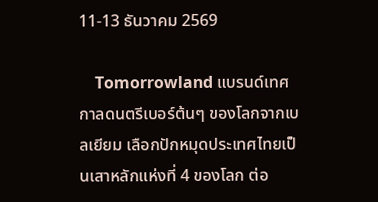11-13 ธันวาคม 2569

    Tomorrowland แบรนด์เทศกาลดนตรีเบอร์ต้นๆ ของโลกจากเบลเยียม เลือกปักหมุดประเทศไทยเป็นเสาหลักแห่งที่ 4 ของโลก ต่อ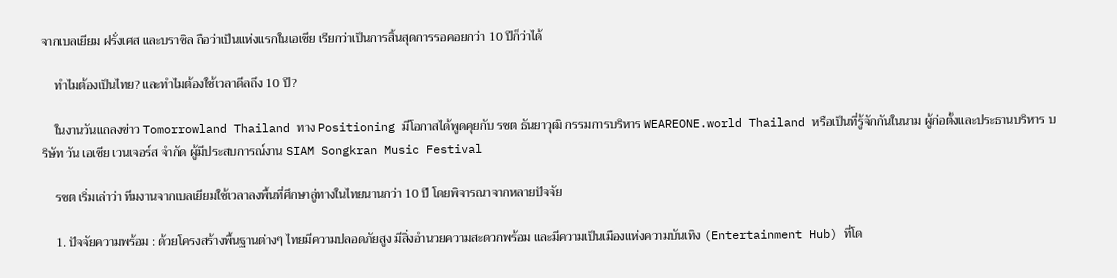จากเบลเยียม ฝรั่งเศส และบราซิล ถือว่าเป็นแห่งแรกในเอเชีย เรียกว่าเป็นการสิ้นสุดการรอคอยกว่า 10 ปีก็ว่าได้

    ทำไมต้องเป็นไทย? และทำไมต้องใช้เวลาดีลถึง 10 ปี?

    ในงานวันแถลงข่าว Tomorrowland Thailand ทาง Positioning มีโอกาสได้พูดคุยกับ รชต ธันยาวุฒิ กรรมการบริหาร WEAREONE.world Thailand หรือเป็นที่รู้จักกันในนาม ผู้ก่อตั้งและประธานบริหาร บริษัท วัน เอเชีย เวนเจอร์ส จำกัด ผู้มีประสบการณ์งาน SIAM Songkran Music Festival

    รชต เริ่มเล่าว่า ทีมงานจากเบลเยียมใช้เวลาลงพื้นที่ศึกษาลู่ทางในไทยนานกว่า 10 ปี โดยพิจารณาจากหลายปัจจัย

    1. ปัจจัยความพร้อม : ด้วยโครงสร้างพื้นฐานต่างๆ ไทยมีความปลอดภัยสูง มีสิ่งอำนวยความสะดวกพร้อม และมีความเป็นเมืองแห่งความบันเทิง (Entertainment Hub) ที่โด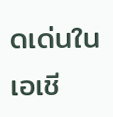ดเด่นในเอเชี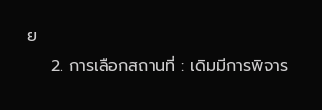ย
    2. การเลือกสถานที่ : เดิมมีการพิจาร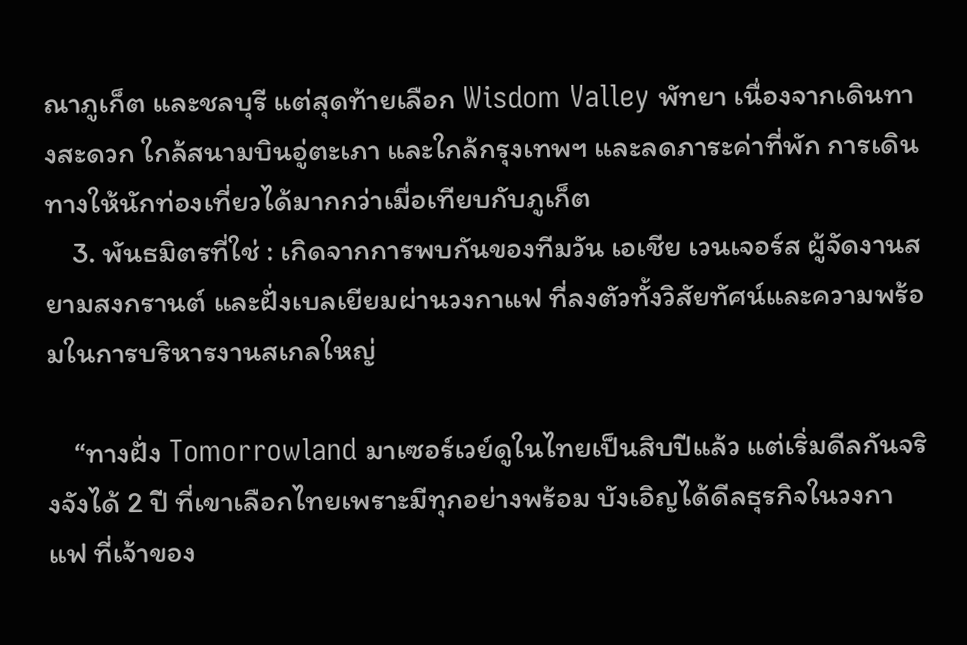ณาภูเก็ต และชลบุรี แต่สุดท้ายเลือก Wisdom Valley พัทยา เนื่องจากเดินทางสะดวก ใกล้สนามบินอู่ตะเภา และใกล้กรุงเทพฯ และลดภาระค่าที่พัก การเดินทางให้นักท่องเที่ยวได้มากกว่าเมื่อเทียบกับภูเก็ต
    3. พันธมิตรที่ใช่ : เกิดจากการพบกันของทีมวัน เอเชีย เวนเจอร์ส ผู้จัดงานสยามสงกรานต์ และฝั่งเบลเยียมผ่านวงกาแฟ ที่ลงตัวทั้งวิสัยทัศน์และความพร้อมในการบริหารงานสเกลใหญ่

    “ทางฝั่ง Tomorrowland มาเซอร์เวย์ดูในไทยเป็นสิบปีแล้ว แต่เริ่มดีลกันจริงจังได้ 2 ปี ที่เขาเลือกไทยเพราะมีทุกอย่างพร้อม บังเอิญได้ดีลธุรกิจในวงกาแฟ ที่เจ้าของ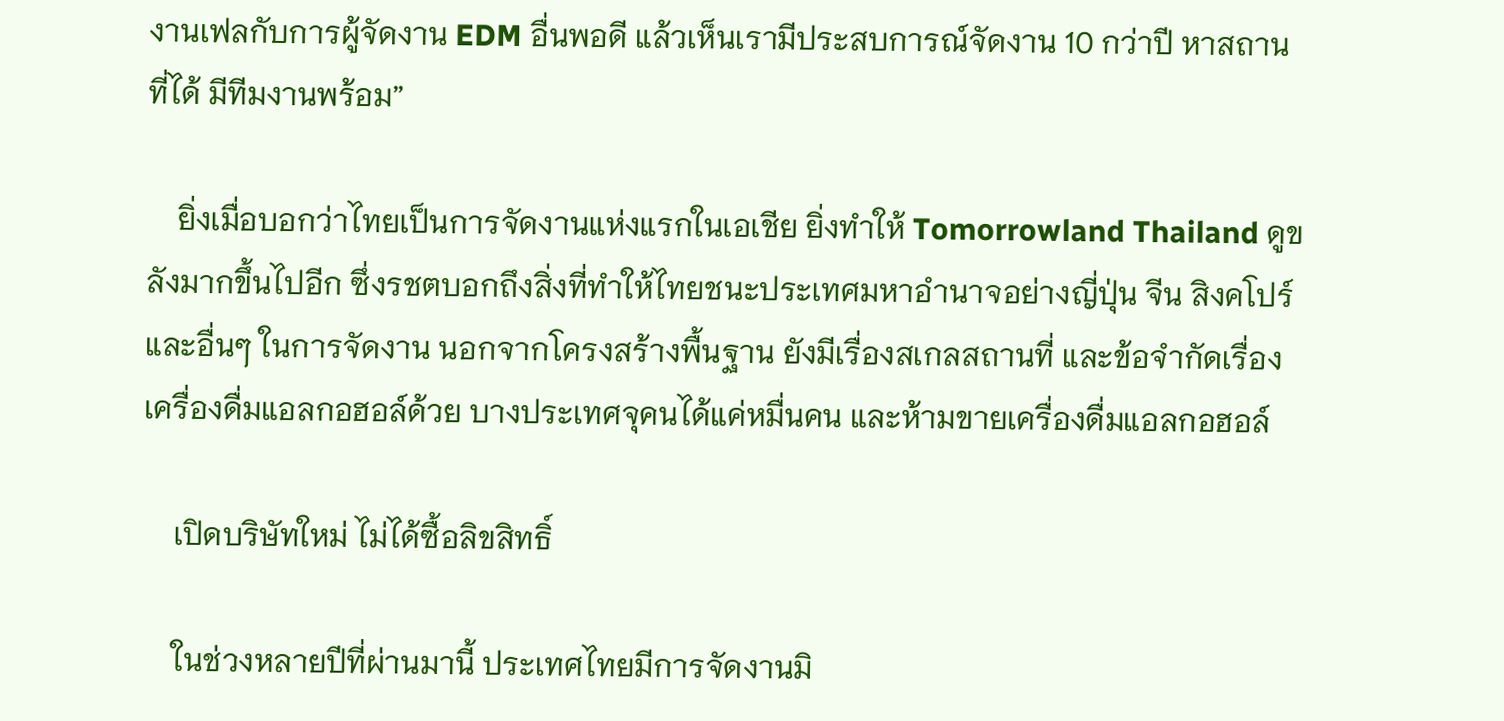งานเฟลกับการผู้จัดงาน EDM อื่นพอดี แล้วเห็นเรามีประสบการณ์จัดงาน 10 กว่าปี หาสถานที่ได้ มีทีมงานพร้อม”

    ยิ่งเมื่อบอกว่าไทยเป็นการจัดงานแห่งแรกในเอเชีย ยิ่งทำให้ Tomorrowland Thailand ดูขลังมากขึ้นไปอีก ซึ่งรชตบอกถึงสิ่งที่ทำให้ไทยชนะประเทศมหาอำนาจอย่างญี่ปุ่น จีน สิงคโปร์ และอื่นๆ ในการจัดงาน นอกจากโครงสร้างพื้นฐาน ยังมีเรื่องสเกลสถานที่ และข้อจำกัดเรื่องเครื่องดื่มแอลกอฮอล์ด้วย บางประเทศจุคนได้แค่หมื่นคน และห้ามขายเครื่องดื่มแอลกอฮอล์

    เปิดบริษัทใหม่ ไม่ได้ซื้อลิขสิทธิ์

    ในช่วงหลายปีที่ผ่านมานี้ ประเทศไทยมีการจัดงานมิ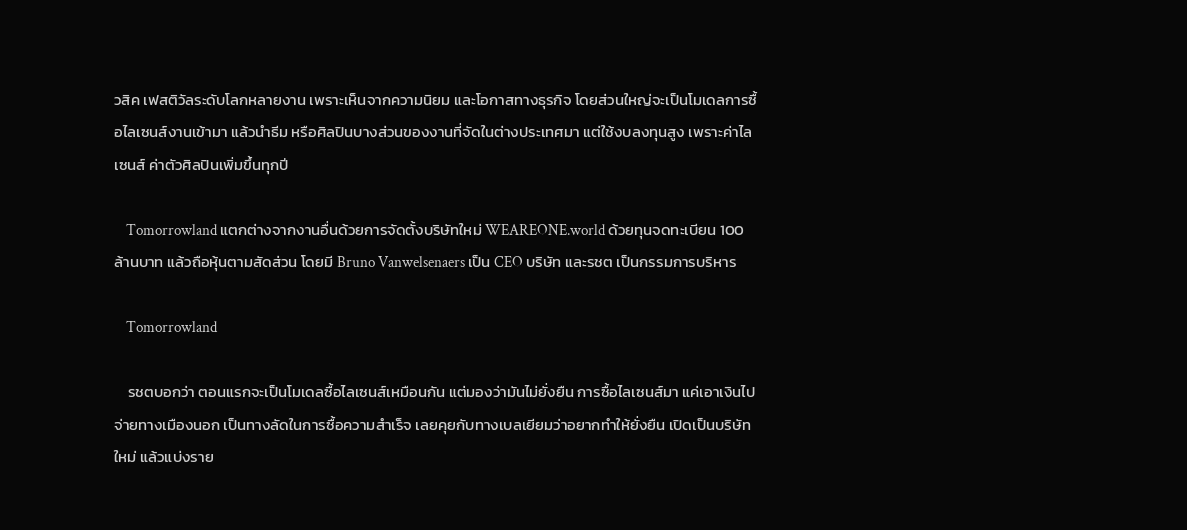วสิค เฟสติวัลระดับโลกหลายงาน เพราะเห็นจากความนิยม และโอกาสทางธุรกิจ โดยส่วนใหญ่จะเป็นโมเดลการซื้อไลเซนส์งานเข้ามา แล้วนำธีม หรือศิลปินบางส่วนของงานที่จัดในต่างประเทศมา แต่ใช้งบลงทุนสูง เพราะค่าไลเซนส์ ค่าตัวศิลปินเพิ่มขึ้นทุกปี

    Tomorrowland แตกต่างจากงานอื่นด้วยการจัดตั้งบริษัทใหม่ WEAREONE.world ด้วยทุนจดทะเบียน 100 ล้านบาท แล้วถือหุ้นตามสัดส่วน โดยมี Bruno Vanwelsenaers เป็น CEO บริษัท และรชต เป็นกรรมการบริหาร

    Tomorrowland

    รชตบอกว่า ตอนแรกจะเป็นโมเดลซื้อไลเซนส์เหมือนกัน แต่มองว่ามันไม่ยั่งยืน การซื้อไลเซนส์มา แค่เอาเงินไปจ่ายทางเมืองนอก เป็นทางลัดในการซื้อความสำเร็จ เลยคุยกับทางเบลเยียมว่าอยากทำให้ยั่งยืน เปิดเป็นบริษัทใหม่ แล้วแบ่งราย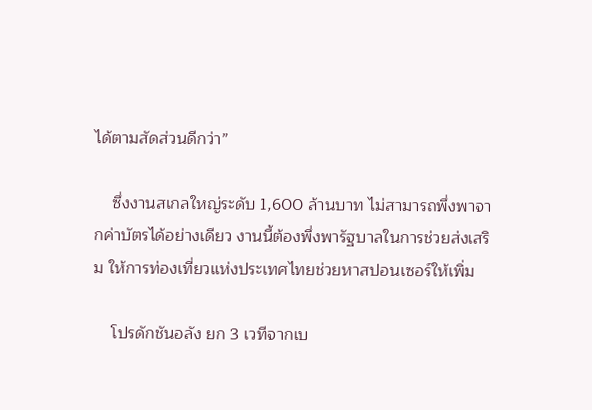ได้ตามสัดส่วนดีกว่า”

    ซึ่งงานสเกลใหญ่ระดับ 1,600 ล้านบาท ไม่สามารถพึ่งพาจากค่าบัตรได้อย่างเดียว งานนี้ต้องพึ่งพารัฐบาลในการช่วยส่งเสริม ให้การท่องเที่ยวแห่งประเทศไทยช่วยหาสปอนเซอร์ให้เพิ่ม

    โปรดักชันอลัง ยก 3 เวทีจากเบ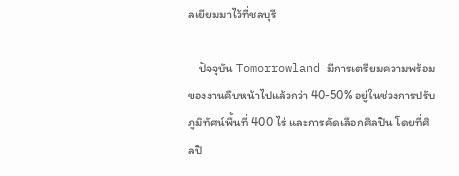ลเยียมมาไว้ที่ชลบุรี

    ปัจจุบัน Tomorrowland มีการเตรียมความพร้อมของงานคืบหน้าไปแล้วกว่า 40-50% อยู่ในช่วงการปรับภูมิทัศน์พื้นที่ 400 ไร่ และการคัดเลือกศิลปิน โดยที่ศิลปิ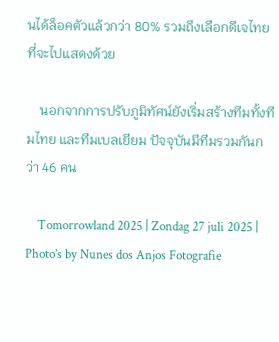นได้ล็อคตัวแล้วกว่า 80% รวมถึงเลือกดีเจไทยที่จะไปแสดงด้วย

    นอกจากการปรับภูมิทัศน์ยังเริ่มสร้างทีมทั้งทีมไทย และทีมเบลเยียม ปัจจุบันมีทีมรวมกันกว่า 46 คน

    Tomorrowland 2025 | Zondag 27 juli 2025 | Photo’s by Nunes dos Anjos Fotografie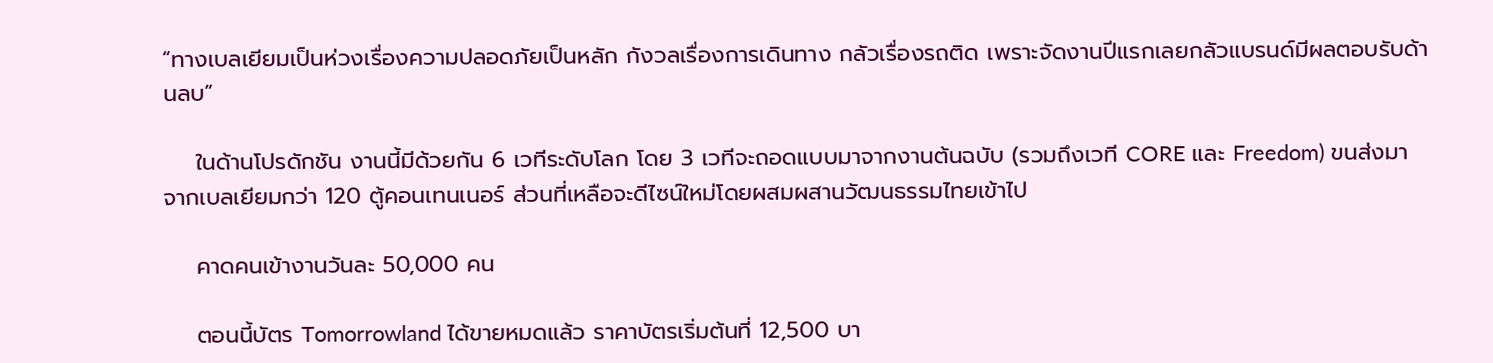“ทางเบลเยียมเป็นห่วงเรื่องความปลอดภัยเป็นหลัก กังวลเรื่องการเดินทาง กลัวเรื่องรถติด เพราะจัดงานปีแรกเลยกลัวแบรนด์มีผลตอบรับด้านลบ”

    ในด้านโปรดักชัน งานนี้มีด้วยกัน 6 เวทีระดับโลก โดย 3 เวทีจะถอดแบบมาจากงานต้นฉบับ (รวมถึงเวที CORE และ Freedom) ขนส่งมาจากเบลเยียมกว่า 120 ตู้คอนเทนเนอร์ ส่วนที่เหลือจะดีไซน์ใหม่โดยผสมผสานวัฒนธรรมไทยเข้าไป

    คาดคนเข้างานวันละ 50,000 คน

    ตอนนี้บัตร Tomorrowland ได้ขายหมดแล้ว ราคาบัตรเริ่มต้นที่ 12,500 บา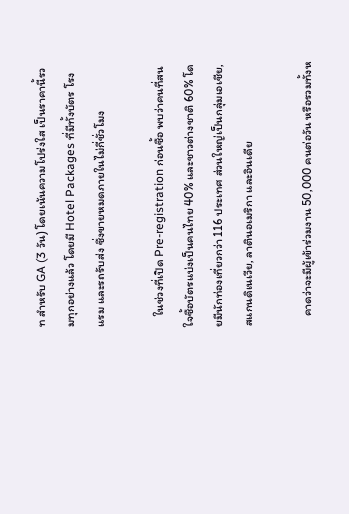ท สำหรับ GA (3 วัน) โดยเน้นความโปร่งใส เป็นราคานี้รวมทุกอย่างแล้ว โดยมี Hotel Packages ที่มีทั้งบัตร โรงแรม และรถรับส่ง ซึ่งขายหมดภายในไม่กี่ชั่วโมง

    ในช่วงที่เปิด Pre-registration ก่อนซื้อ พบว่าคนที่สนใจซื้อบัตรแบ่งเป็นคนไทย 40% และชาวต่างชาติ 60% โดยมีนักท่องเที่ยวกว่า 116 ประเทศ ส่วนใหญ่เป็นกลุ่มเอเชีย, สแกนดิเนเวีย, ลาตินอเมริกา และอินเดีย

    คาดว่าจะมีผู้เข้าร่วมงาน 50,000 คนต่อวัน หรือรวมทั้งห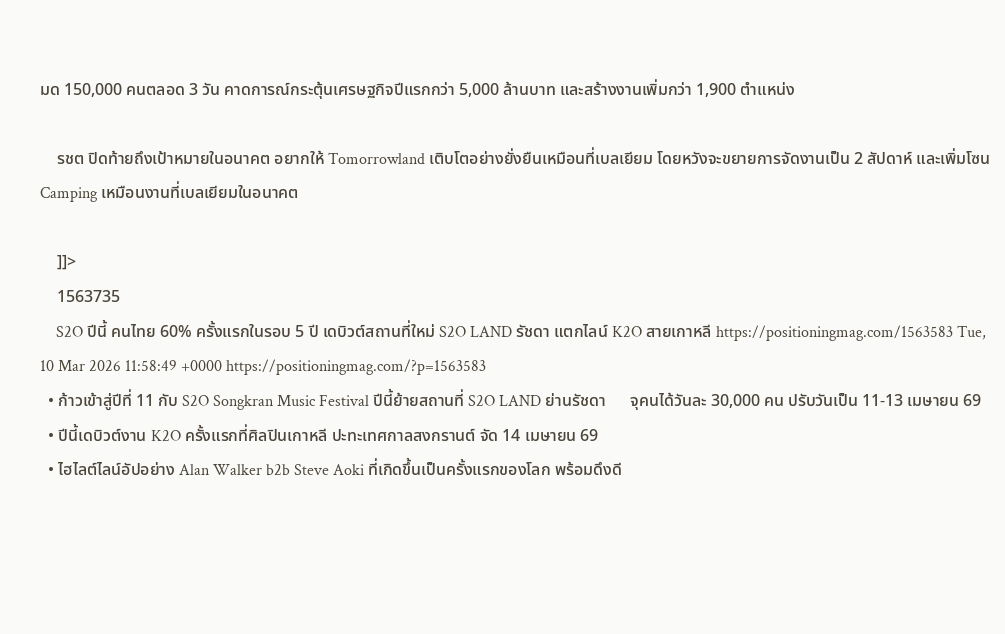มด 150,000 คนตลอด 3 วัน คาดการณ์กระตุ้นเศรษฐกิจปีแรกกว่า 5,000 ล้านบาท และสร้างงานเพิ่มกว่า 1,900 ตำแหน่ง

    รชต ปิดท้ายถึงเป้าหมายในอนาคต อยากให้ Tomorrowland เติบโตอย่างยั่งยืนเหมือนที่เบลเยียม โดยหวังจะขยายการจัดงานเป็น 2 สัปดาห์ และเพิ่มโซน Camping เหมือนงานที่เบลเยียมในอนาคต

    ]]>
    1563735
    S2O ปีนี้ คนไทย 60% ครั้งแรกในรอบ 5 ปี เดบิวต์สถานที่ใหม่ S2O LAND รัชดา แตกไลน์ K2O สายเกาหลี https://positioningmag.com/1563583 Tue, 10 Mar 2026 11:58:49 +0000 https://positioningmag.com/?p=1563583
  • ก้าวเข้าสู่ปีที่ 11 กับ S2O Songkran Music Festival ปีนี้ย้ายสถานที่ S2O LAND ย่านรัชดา      จุคนได้วันละ 30,000 คน ปรับวันเป็น 11-13 เมษายน 69
  • ปีนี้เดบิวต์งาน K2O ครั้งแรกที่ศิลปินเกาหลี ปะทะเทศกาลสงกรานต์ จัด 14 เมษายน 69
  • ไฮไลต์ไลน์อัปอย่าง Alan Walker b2b Steve Aoki ที่เกิดขึ้นเป็นครั้งแรกของโลก พร้อมดึงดี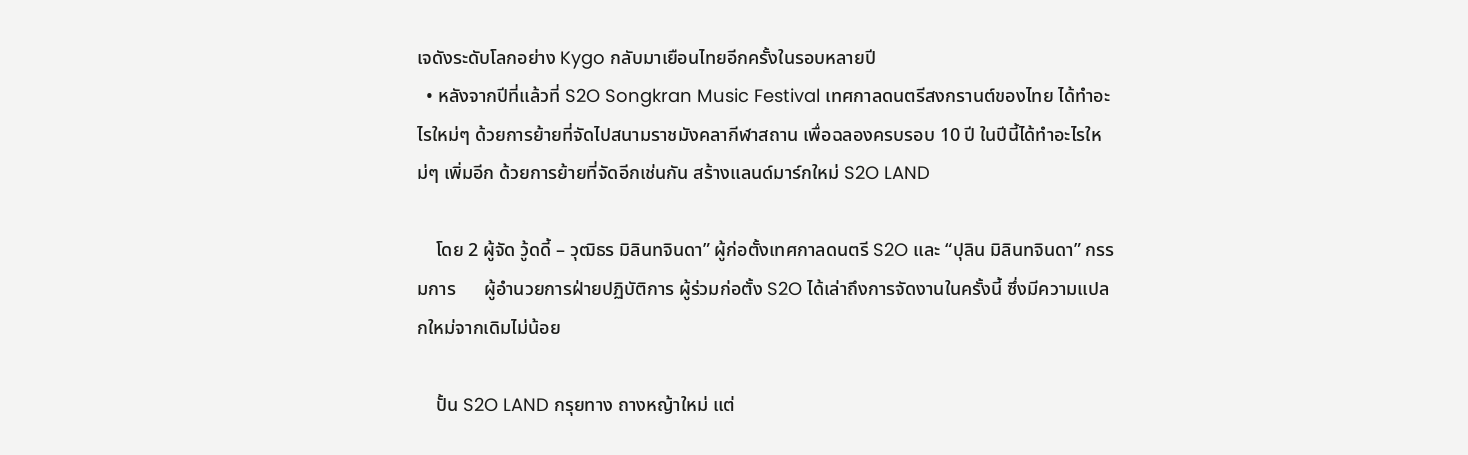เจดังระดับโลกอย่าง Kygo กลับมาเยือนไทยอีกครั้งในรอบหลายปี
  • หลังจากปีที่แล้วที่ S2O Songkran Music Festival เทศกาลดนตรีสงกรานต์ของไทย ได้ทำอะไรใหม่ๆ ด้วยการย้ายที่จัดไปสนามราชมังคลากีฬาสถาน เพื่อฉลองครบรอบ 10 ปี ในปีนี้ได้ทำอะไรใหม่ๆ เพิ่มอีก ด้วยการย้ายที่จัดอีกเช่นกัน สร้างแลนด์มาร์กใหม่ S2O LAND

    โดย 2 ผู้จัด วู้ดดี้ – วุฒิธร มิลินทจินดา” ผู้ก่อตั้งเทศกาลดนตรี S2O และ “ปุลิน มิลินทจินดา” กรรมการ      ผู้อำนวยการฝ่ายปฏิบัติการ ผู้ร่วมก่อตั้ง S2O ได้เล่าถึงการจัดงานในครั้งนี้ ซึ่งมีความแปลกใหม่จากเดิมไม่น้อย

    ปั้น S2O LAND กรุยทาง ถางหญ้าใหม่ แต่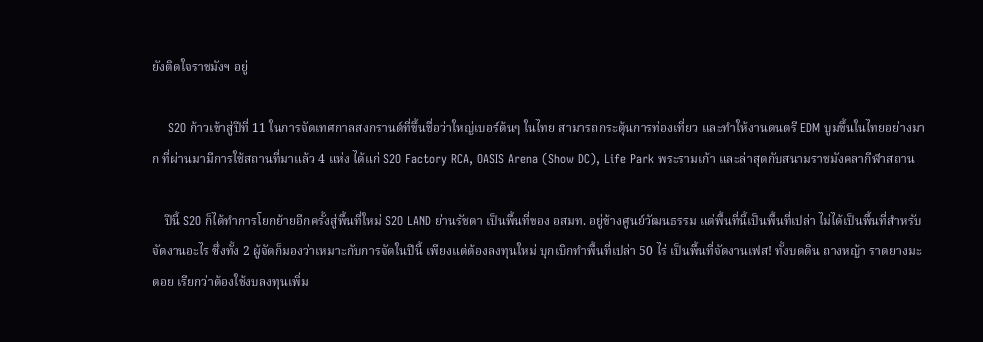ยังติดใจราชมังฯ อยู่

    S2O ก้าวเข้าสู่ปีที่ 11 ในการจัดเทศกาลสงกรานต์ที่ขึ้นชื่อว่าใหญ่เบอร์ต้นๆ ในไทย สามารถกระตุ้นการท่องเที่ยว และทำให้งานดนตรี EDM บูมขึ้นในไทยอย่างมาก ที่ผ่านมามีการใช้สถานที่มาแล้ว 4 แห่ง ได้แก่ S2O Factory RCA, OASIS Arena (Show DC), Life Park พระรามเก้า และล่าสุดกับสนามราชมังคลากีฬาสถาน

    ปีนี้ S2O ก็ได้ทำการโยกย้ายอีกครั้งสู่พื้นที่ใหม่ S2O LAND ย่านรัชดา เป็นพื้นที่ของ อสมท. อยู่ข้างศูนย์วัฒนธรรม แต่พื้นที่นี้เป็นพื้นที่เปล่า ไม่ได้เป็นพื้นที่สำหรับจัดงานอะไร ซึ่งทั้ง 2 ผู้จัดก็มองว่าเหมาะกับการจัดในปีนี้ เพียงแต่ต้องลงทุนใหม่ บุกเบิกทำพื้นที่เปล่า 50 ไร่ เป็นพื้นที่จัดงานเฟส! ทั้งบดดิน ถางหญ้า ราดยางมะตอย เรียกว่าต้องใช้งบลงทุนเพิ่ม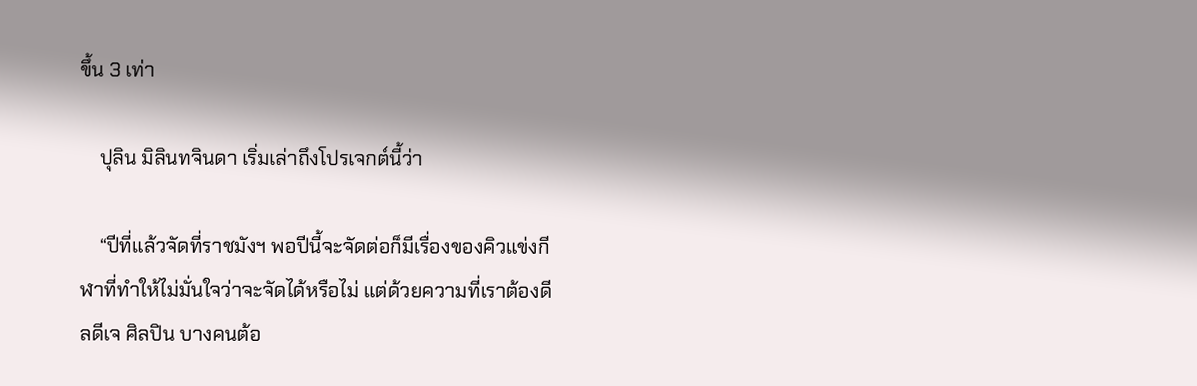ขึ้น 3 เท่า

    ปุลิน มิลินทจินดา เริ่มเล่าถึงโปรเจกต์นี้ว่า

    “ปีที่แล้วจัดที่ราชมังฯ พอปีนี้จะจัดต่อก็มีเรื่องของคิวแข่งกีฬาที่ทำให้ไม่มั่นใจว่าจะจัดได้หรือไม่ แต่ด้วยความที่เราต้องดีลดีเจ ศิลปิน บางคนต้อ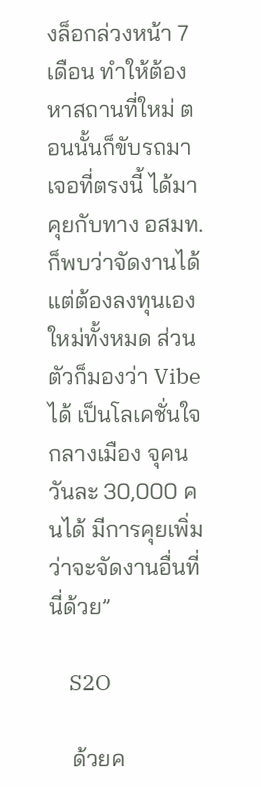งล็อกล่วงหน้า 7 เดือน ทำให้ต้องหาสถานที่ใหม่ ตอนนั้นก็ขับรถมาเจอที่ตรงนี้ ได้มาคุยกับทาง อสมท. ก็พบว่าจัดงานได้ แต่ต้องลงทุนเองใหม่ทั้งหมด ส่วนตัวก็มองว่า Vibe ได้ เป็นโลเคชั่นใจกลางเมือง จุคนวันละ 30,000 คนได้ มีการคุยเพิ่มว่าจะจัดงานอื่นที่นี่ด้วย”

    S2O

    ด้วยค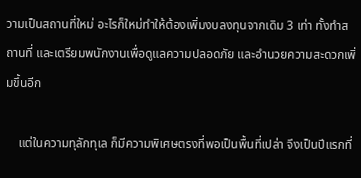วามเป็นสถานที่ใหม่ อะไรก็ใหม่ทำให้ต้องเพิ่มงบลงทุนจากเดิม 3 เท่า ทั้งทำสถานที่ และเตรียมพนักงานเพื่อดูแลความปลอดภัย และอำนวยความสะดวกเพิ่มขึ้นอีก

    แต่ในความทุลักทุเล ก็มีความพิเศษตรงที่พอเป็นพื้นที่เปล่า จึงเป็นปีแรกที่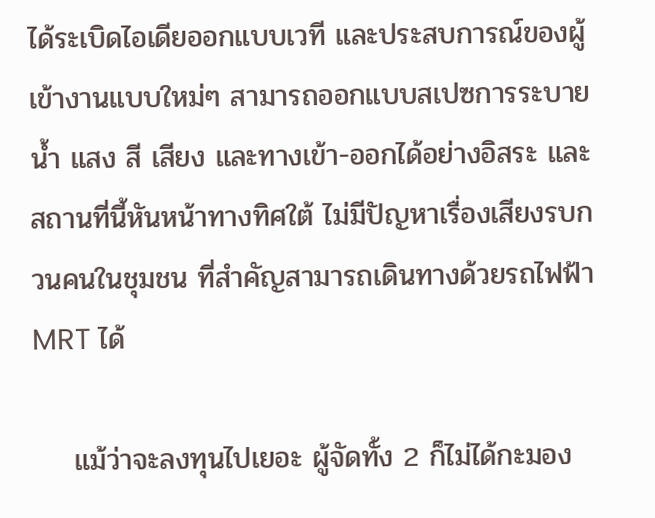ได้ระเบิดไอเดียออกแบบเวที และประสบการณ์ของผู้เข้างานแบบใหม่ๆ สามารถออกแบบสเปซการระบายน้ำ แสง สี เสียง และทางเข้า-ออกได้อย่างอิสระ และสถานที่นี้หันหน้าทางทิศใต้ ไม่มีปัญหาเรื่องเสียงรบกวนคนในชุมชน ที่สำคัญสามารถเดินทางด้วยรถไฟฟ้า MRT ได้

    แม้ว่าจะลงทุนไปเยอะ ผู้จัดทั้ง 2 ก็ไม่ได้กะมอง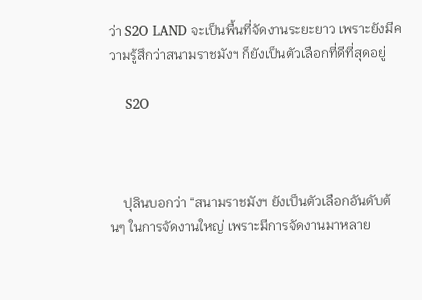ว่า S2O LAND จะเป็นพื้นที่จัดงานระยะยาว เพราะยังมีความรู้สึกว่าสนามราชมังฯ ก็ยังเป็นตัวเลือกที่ดีที่สุดอยู่

    S2O



    ปุลินบอกว่า “สนามราชมังฯ ยังเป็นตัวเลือกอันดับต้นๆ ในการจัดงานใหญ่ เพราะมีการจัดงานมาหลาย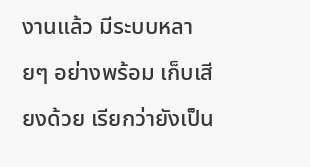งานแล้ว มีระบบหลายๆ อย่างพร้อม เก็บเสียงด้วย เรียกว่ายังเป็น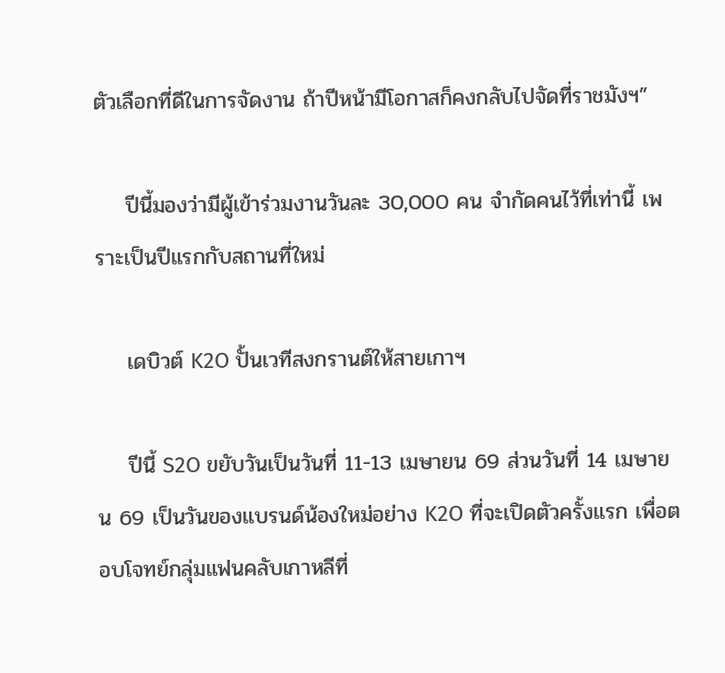ตัวเลือกที่ดีในการจัดงาน ถ้าปีหน้ามีโอกาสก็คงกลับไปจัดที่ราชมังฯ”

    ปีนี้มองว่ามีผู้เข้าร่วมงานวันละ 30,000 คน จำกัดคนไว้ที่เท่านี้ เพราะเป็นปีแรกกับสถานที่ใหม่

    เดบิวต์ K2O ปั้นเวทีสงกรานต์ให้สายเกาฯ

    ปีนี้ S2O ขยับวันเป็นวันที่ 11-13 เมษายน 69 ส่วนวันที่ 14 เมษายน 69 เป็นวันของแบรนด์น้องใหม่อย่าง K2O ที่จะเปิดตัวครั้งแรก เพื่อตอบโจทย์กลุ่มแฟนคลับเกาหลีที่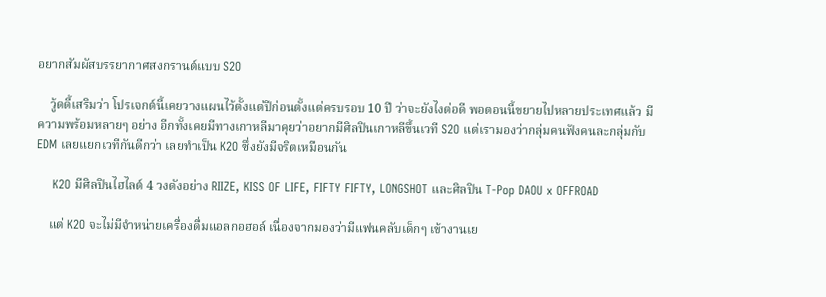อยากสัมผัสบรรยากาศสงกรานต์แบบ S2O

    วู้ดดี้เสริมว่า โปรเจกต์นี้เคยวางแผนไว้ตั้งแต่ปีก่อนตั้งแต่ครบรอบ 10 ปี ว่าจะยังไงต่อดี พอตอนนี้ขยายไปหลายประเทศแล้ว มีความพร้อมหลายๆ อย่าง อีกทั้งเคยมีทางเกาหลีมาคุยว่าอยากมีศิลปินเกาหลีขึ้นเวที S2O แต่เรามองว่ากลุ่มคนฟังคนละกลุ่มกับ EDM เลยแยกเวทีกันดีกว่า เลยทำเป็น K2O ซึ่งยังมีจริตเหมือนกัน

    K2O มีศิลปินไฮไลต์ 4 วงดังอย่าง RIIZE, KISS OF LIFE, FIFTY FIFTY, LONGSHOT และศิลปิน T-Pop DAOU x OFFROAD

    แต่ K2O จะไม่มีจำหน่ายเครื่องดื่มแอลกอฮอล์ เนื่องจากมองว่ามีแฟนคลับเด็กๆ เข้างานเย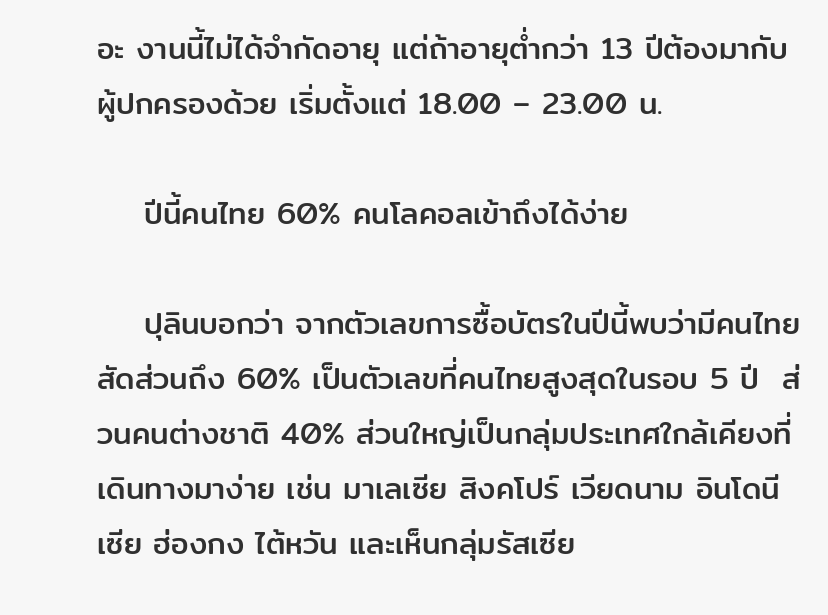อะ งานนี้ไม่ได้จำกัดอายุ แต่ถ้าอายุต่ำกว่า 13 ปีต้องมากับผู้ปกครองด้วย เริ่มตั้งแต่ 18.00 – 23.00 น.

    ปีนี้คนไทย 60% คนโลคอลเข้าถึงได้ง่าย

    ปุลินบอกว่า จากตัวเลขการซื้อบัตรในปีนี้พบว่ามีคนไทยสัดส่วนถึง 60% เป็นตัวเลขที่คนไทยสูงสุดในรอบ 5 ปี  ส่วนคนต่างชาติ 40% ส่วนใหญ่เป็นกลุ่มประเทศใกล้เคียงที่เดินทางมาง่าย เช่น มาเลเซีย สิงคโปร์ เวียดนาม อินโดนีเซีย ฮ่องกง ไต้หวัน และเห็นกลุ่มรัสเซีย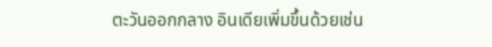ตะวันออกกลาง อินเดียเพิ่มขึ้นด้วยเช่น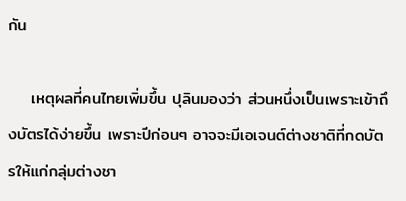กัน

    เหตุผลที่คนไทยเพิ่มขึ้น ปุลินมองว่า ส่วนหนึ่งเป็นเพราะเข้าถึงบัตรได้ง่ายขึ้น เพราะปีก่อนๆ อาจจะมีเอเจนต์ต่างชาติที่กดบัตรให้แก่กลุ่มต่างชา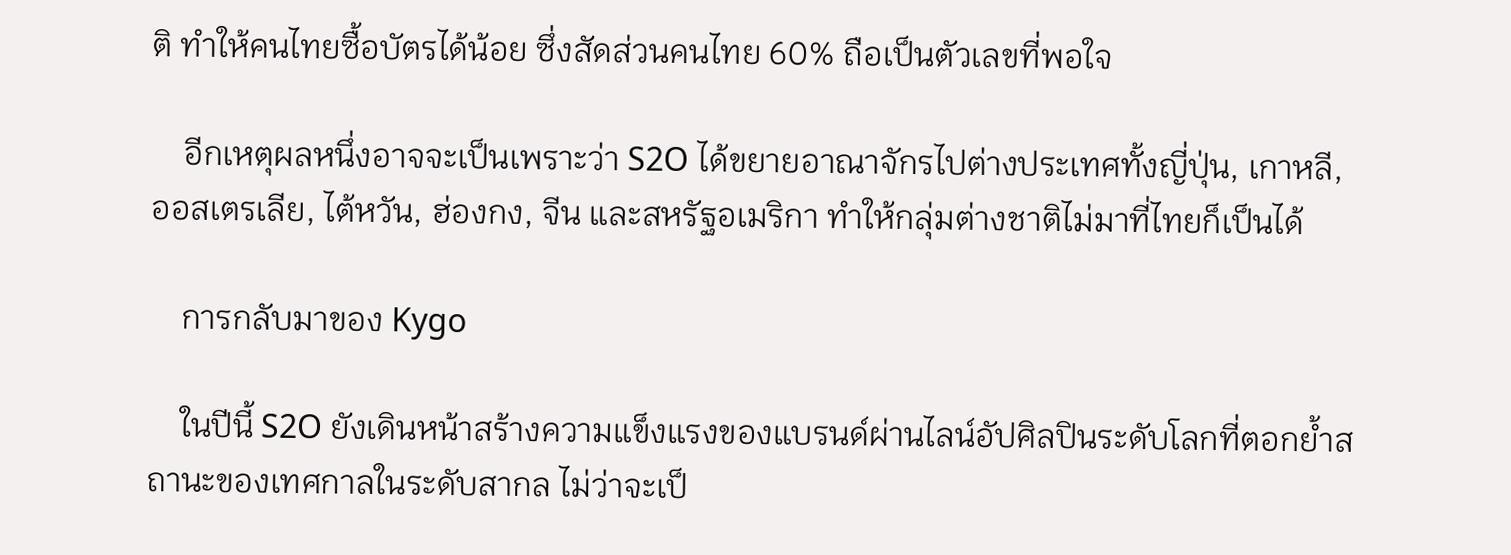ติ ทำให้คนไทยซื้อบัตรได้น้อย ซึ่งสัดส่วนคนไทย 60% ถือเป็นตัวเลขที่พอใจ

    อีกเหตุผลหนึ่งอาจจะเป็นเพราะว่า S2O ได้ขยายอาณาจักรไปต่างประเทศทั้งญี่ปุ่น, เกาหลี, ออสเตรเลีย, ไต้หวัน, ฮ่องกง, จีน และสหรัฐอเมริกา ทำให้กลุ่มต่างชาติไม่มาที่ไทยก็เป็นได้

    การกลับมาของ Kygo

    ในปีนี้ S2O ยังเดินหน้าสร้างความแข็งแรงของแบรนด์ผ่านไลน์อัปศิลปินระดับโลกที่ตอกย้ำสถานะของเทศกาลในระดับสากล ไม่ว่าจะเป็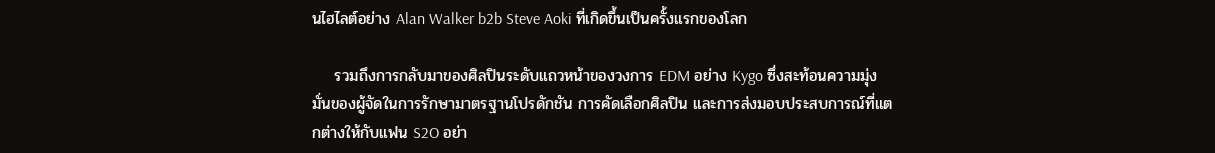นไฮไลต์อย่าง Alan Walker b2b Steve Aoki ที่เกิดขึ้นเป็นครั้งแรกของโลก

    รวมถึงการกลับมาของศิลปินระดับแถวหน้าของวงการ EDM อย่าง Kygo ซึ่งสะท้อนความมุ่งมั่นของผู้จัดในการรักษามาตรฐานโปรดักชัน การคัดเลือกศิลปิน และการส่งมอบประสบการณ์ที่แตกต่างให้กับแฟน S2O อย่า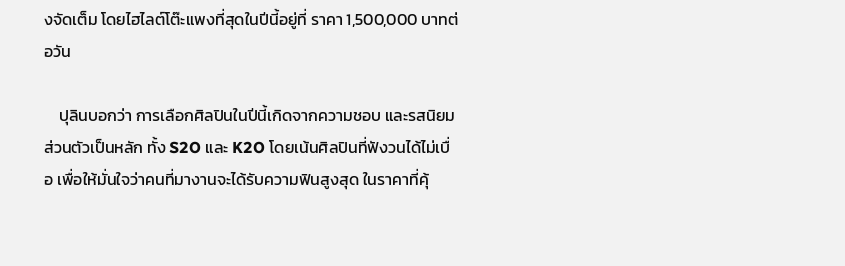งจัดเต็ม โดยไฮไลต์โต๊ะแพงที่สุดในปีนี้อยู่ที่ ราคา 1,500,000 บาทต่อวัน

    ปุลินบอกว่า การเลือกศิลปินในปีนี้เกิดจากความชอบ และรสนิยมส่วนตัวเป็นหลัก ทั้ง S2O และ K2O โดยเน้นศิลปินที่ฟังวนได้ไม่เบื่อ เพื่อให้มั่นใจว่าคนที่มางานจะได้รับความฟินสูงสุด ในราคาที่คุ้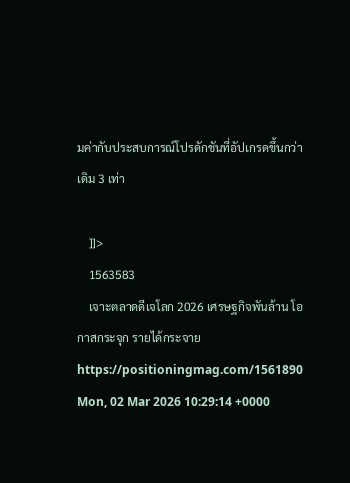มค่ากับประสบการณ์โปรดักชันที่อัปเกรดขึ้นกว่าเดิม 3 เท่า

    ]]>
    1563583
    เจาะตลาดดีเจโลก 2026 เศรษฐกิจพันล้าน โอกาสกระจุก รายได้กระจาย https://positioningmag.com/1561890 Mon, 02 Mar 2026 10:29:14 +0000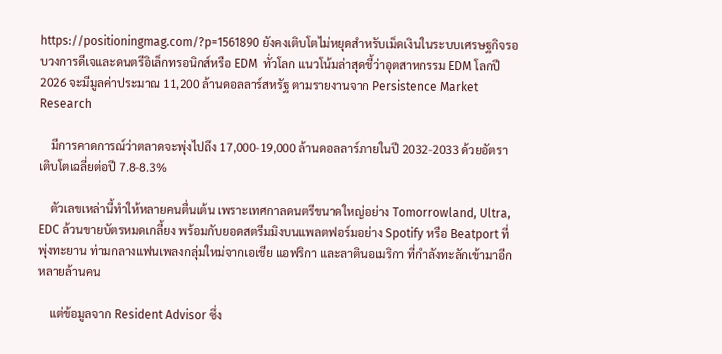https://positioningmag.com/?p=1561890 ยังคงเติบโตไม่หยุดสำหรับเม็ดเงินในระบบเศรษฐกิจรอบวงการดีเจและดนตรีอิเล็กทรอนิกส์หรือ EDM  ทั่วโลก แนวโน้มล่าสุดชี้ว่าอุตสาหกรรม EDM โลกปี 2026 จะมีมูลค่าประมาณ 11,200 ล้านดอลลาร์สหรัฐ ตามรายงานจาก Persistence Market Research

    มีการคาดการณ์ว่าตลาดจะพุ่งไปถึง 17,000-19,000 ล้านดอลลาร์ภายในปี 2032-2033 ด้วยอัตราเติบโตเฉลี่ยต่อปี 7.8-8.3%

    ตัวเลขเหล่านี้ทำให้หลายคนตื่นเต้น เพราะเทศกาลดนตรีขนาดใหญ่อย่าง Tomorrowland, Ultra, EDC ล้วนขายบัตรหมดเกลี้ยง พร้อมกับยอดสตรีมมิงบนแพลตฟอร์มอย่าง Spotify หรือ Beatport ที่พุ่งทะยาน ท่ามกลางแฟนเพลงกลุ่มใหม่จากเอเชีย แอฟริกา และลาตินอเมริกา ที่กำลังทะลักเข้ามาอีกหลายล้านคน

    แต่ข้อมูลจาก Resident Advisor ซึ่ง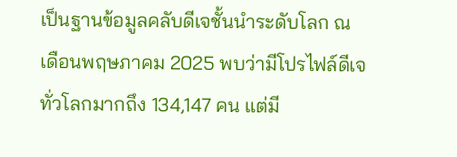เป็นฐานข้อมูลคลับดีเจชั้นนำระดับโลก ณ เดือนพฤษภาคม 2025 พบว่ามีโปรไฟล์ดีเจทั่วโลกมากถึง 134,147 คน แต่มี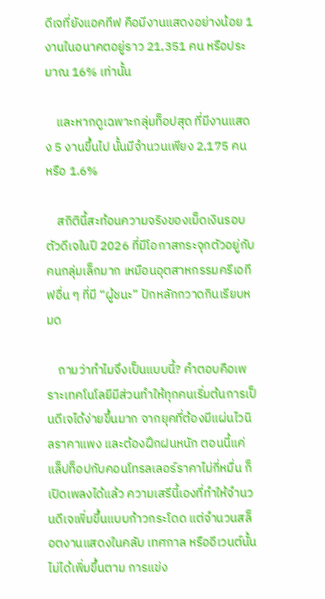ดีเจที่ยังแอคทีฟ คือมีงานแสดงอย่างน้อย 1 งานในอนาคตอยู่ราว 21,351 คน หรือประมาณ 16% เท่านั้น

    และหากดูเฉพาะกลุ่มท็อปสุด ที่มีงานแสดง 5 งานขึ้นไป นั้นมีจำนวนเพียง 2,175 คน หรือ 1.6%

    สถิตินี้สะท้อนความจริงของเม็ดเงินรอบตัวดีเจในปี 2026 ที่มีโอกาสกระจุกตัวอยู่กับคนกลุ่มเล็กมาก เหมือนอุตสาหกรรมครีเอทีฟอื่น ๆ ที่มี “ผู้ชนะ” ปักหลักกวาดกินเรียบหมด

    ถามว่าทำไมจึงเป็นแบบนี้? คำตอบคือเพราะเทคโนโลยีมีส่วนทำให้ทุกคนเริ่มต้นการเป็นดีเจได้ง่ายขึ้นมาก จากยุคที่ต้องมีแผ่นไวนิลราคาแพง และต้องฝึกฝนหนัก ตอนนี้แค่แล็ปท็อปกับคอนโทรลเลอร์ราคาไม่กี่หมื่น ก็เปิดเพลงได้แล้ว ความเสรีนี้เองที่ทำให้จำนวนดีเจเพิ่มขึ้นแบบก้าวกระโดด แต่จำนวนสล็อตงานแสดงในคลับ เทศกาล หรืออีเวนต์นั้น ไม่ได้เพิ่มขึ้นตาม การแข่ง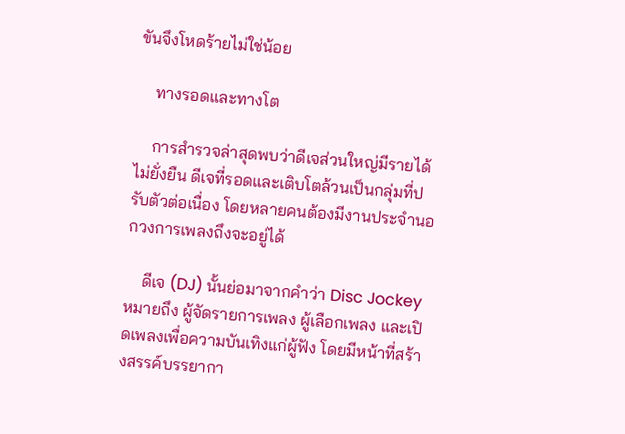ขันจึงโหดร้ายไม่ใช่น้อย

    ทางรอดและทางโต

    การสำรวจล่าสุดพบว่าดีเจส่วนใหญ่มีรายได้ไม่ยั่งยืน ดีเจที่รอดและเติบโตล้วนเป็นกลุ่มที่ปรับตัวต่อเนื่อง โดยหลายคนต้องมีงานประจำนอกวงการเพลงถึงจะอยู่ได้

    ดีเจ (DJ) นั้นย่อมาจากคำว่า Disc Jockey หมายถึง ผู้จัดรายการเพลง ผู้เลือกเพลง และเปิดเพลงเพื่อความบันเทิงแก่ผู้ฟัง โดยมีหน้าที่สร้างสรรค์บรรยากา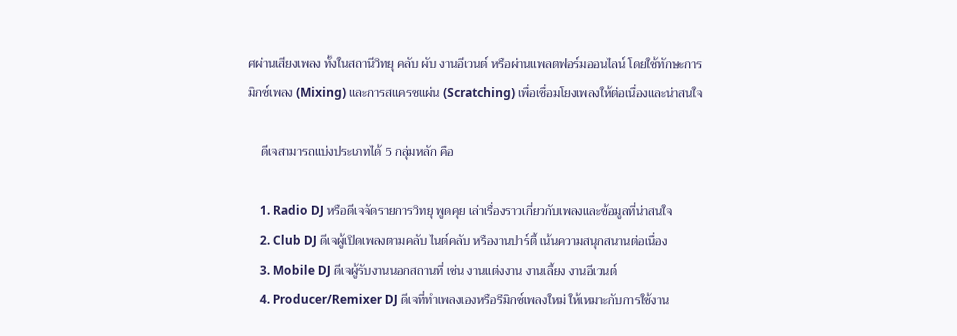ศผ่านเสียงเพลง ทั้งในสถานีวิทยุ คลับ ผับ งานอีเวนต์ หรือผ่านแพลตฟอร์มออนไลน์ โดยใช้ทักษะการมิกซ์เพลง (Mixing) และการสแครชแผ่น (Scratching) เพื่อเชื่อมโยงเพลงให้ต่อเนื่องและน่าสนใจ

    ดีเจสามารถแบ่งประเภทได้ 5 กลุ่มหลัก คือ

    1. Radio DJ หรือดีเจจัดรายการวิทยุ พูดคุย เล่าเรื่องราวเกี่ยวกับเพลงและข้อมูลที่น่าสนใจ
    2. Club DJ ดีเจผู้เปิดเพลงตามคลับ ไนต์คลับ หรืองานปาร์ตี้ เน้นความสนุกสนานต่อเนื่อง
    3. Mobile DJ ดีเจผู้รับงานนอกสถานที่ เช่น งานแต่งงาน งานเลี้ยง งานอีเวนต์
    4. Producer/Remixer DJ ดีเจที่ทำเพลงเองหรือรีมิกซ์เพลงใหม่ ให้เหมาะกับการใช้งาน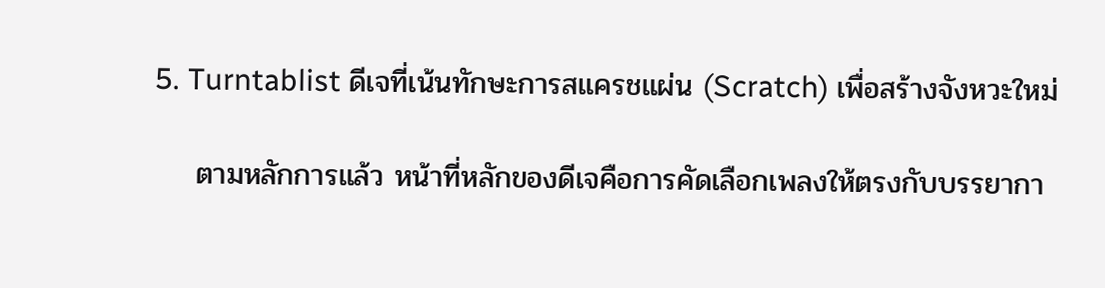5. Turntablist ดีเจที่เน้นทักษะการสแครชแผ่น (Scratch) เพื่อสร้างจังหวะใหม่

    ตามหลักการแล้ว หน้าที่หลักของดีเจคือการคัดเลือกเพลงให้ตรงกับบรรยากา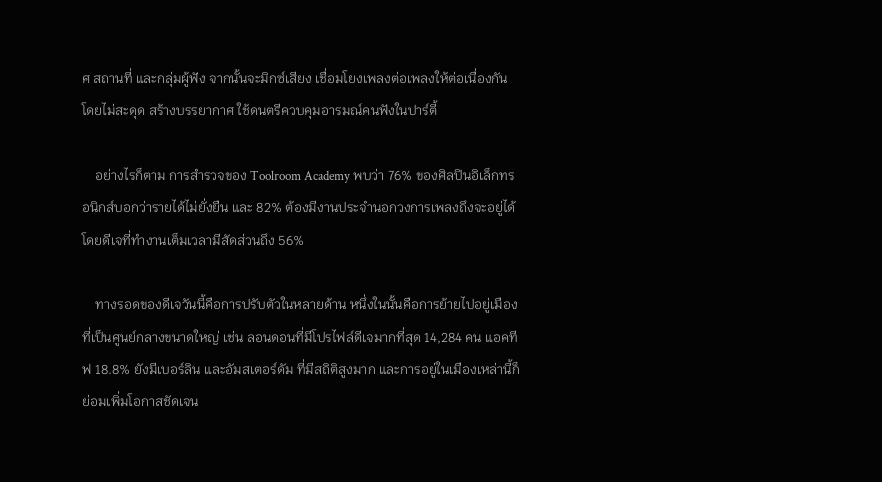ศ สถานที่ และกลุ่มผู้ฟัง จากนั้นจะมิกซ์เสียง เชื่อมโยงเพลงต่อเพลงให้ต่อเนื่องกัน โดยไม่สะดุด สร้างบรรยากาศ ใช้ดนตรีควบคุมอารมณ์คนฟังในปาร์ตี้

    อย่างไรก็ตาม การสำรวจของ Toolroom Academy พบว่า 76% ของศิลปินอิเล็กทรอนิกส์บอกว่ารายได้ไม่ยั่งยืน และ 82% ต้องมีงานประจำนอกวงการเพลงถึงจะอยู่ได้ โดยดีเจที่ทำงานเต็มเวลามีสัดส่วนถึง 56%

    ทางรอดของดีเจวันนี้คือการปรับตัวในหลายด้าน หนึ่งในนั้นคือการย้ายไปอยู่เมืองที่เป็นศูนย์กลางขนาดใหญ่ เช่น ลอนดอนที่มีโปรไฟล์ดีเจมากที่สุด 14,284 คน แอคทีฟ 18.8% ยังมีเบอร์ลิน และอัมสเตอร์ดัม ที่มีสถิติสูงมาก และการอยู่ในเมืองเหล่านี้ก็ย่อมเพิ่มโอกาสชัดเจน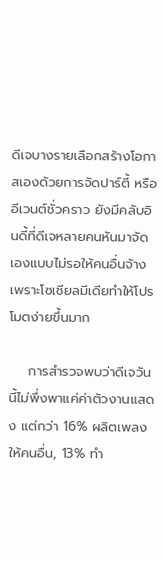ดีเจบางรายเลือกสร้างโอกาสเองด้วยการจัดปาร์ตี้ หรืออีเวนต์ชั่วคราว ยังมีคลับอินดี้ที่ดีเจหลายคนหันมาจัดเองแบบไม่รอให้คนอื่นจ้าง เพราะโซเชียลมีเดียทำให้โปรโมตง่ายขึ้นมาก

    การสำรวจพบว่าดีเจวันนี้ไม่พึ่งพาแค่ค่าตัวงานแสดง แต่กว่า 16% ผลิตเพลงให้คนอื่น, 13% ทำ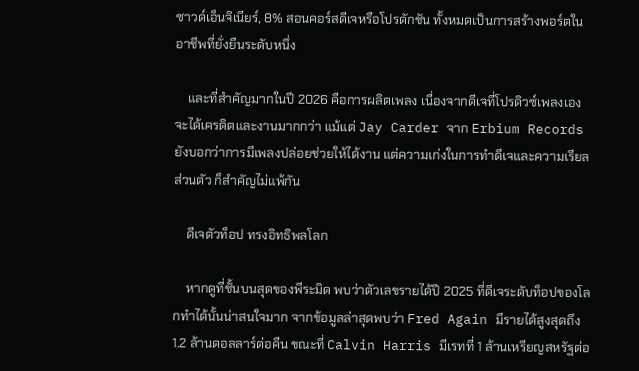ซาวด์เอ็นจิเนียร์, 8% สอนคอร์สดีเจหรือโปรดักชัน ทั้งหมดเป็นการสร้างพอร์ตในอาชีพที่ยั่งยืนระดับหนึ่ง

    และที่สำคัญมากในปี 2026 คือการผลิตเพลง เนื่องจากดีเจที่โปรดิวซ์เพลงเอง จะได้เครดิตและงานมากกว่า แม้แต่ Jay Carder จาก Erbium Records ยังบอกว่าการมีเพลงปล่อยช่วยให้ได้งาน แต่ความเก่งในการทำดีเจและความเรียลส่วนตัว ก็สำคัญไม่แพ้กัน

    ดีเจตัวท็อป ทรงอิทธิพลโลก

    หากดูที่ชั้นบนสุดของพีระมิด พบว่าตัวเลขรายได้ปี 2025 ที่ดีเจระดับท็อปของโลกทำได้นั้นน่าสนใจมาก จากข้อมูลล่าสุดพบว่า Fred Again มีรายได้สูงสุดถึง 1.2 ล้านดอลลาร์ต่อคืน ขณะที่ Calvin Harris มีเรทที่ 1 ล้านเหรียญสหรัฐต่อ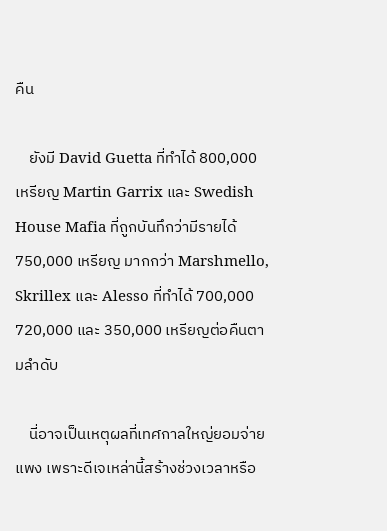คืน

    ยังมี David Guetta ที่ทำได้ 800,000 เหรียญ Martin Garrix และ Swedish House Mafia ที่ถูกบันทึกว่ามีรายได้ 750,000 เหรียญ มากกว่า Marshmello, Skrillex และ Alesso ที่ทำได้ 700,000 720,000 และ 350,000 เหรียญต่อคืนตามลำดับ

    นี่อาจเป็นเหตุผลที่เทศกาลใหญ่ยอมจ่ายแพง เพราะดีเจเหล่านี้สร้างช่วงเวลาหรือ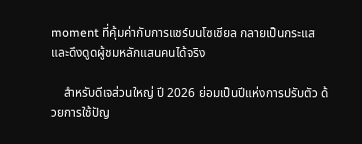moment ที่คุ้มค่ากับการแชร์บนโซเชียล กลายเป็นกระแส และดึงดูดผู้ชมหลักแสนคนได้จริง

    สำหรับดีเจส่วนใหญ่ ปี 2026 ย่อมเป็นปีแห่งการปรับตัว ด้วยการใช้ปัญ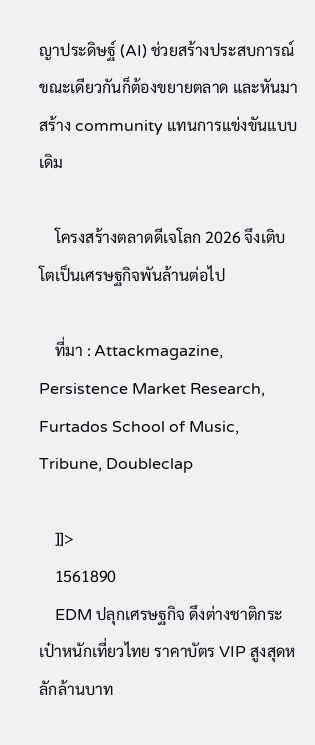ญาประดิษฐ์ (AI) ช่วยสร้างประสบการณ์ ขณะเดียวกันก็ต้องขยายตลาด และหันมาสร้าง community แทนการแข่งขันแบบเดิม

    โครงสร้างตลาดดีเจโลก 2026 จึงเติบโตเป็นเศรษฐกิจพันล้านต่อไป

    ที่มา : Attackmagazine, Persistence Market Research, Furtados School of Music, Tribune, Doubleclap

    ]]>
    1561890
    EDM ปลุกเศรษฐกิจ ดึงต่างชาติกระเป๋าหนักเที่ยวไทย ราคาบัตร VIP สูงสุดหลักล้านบาท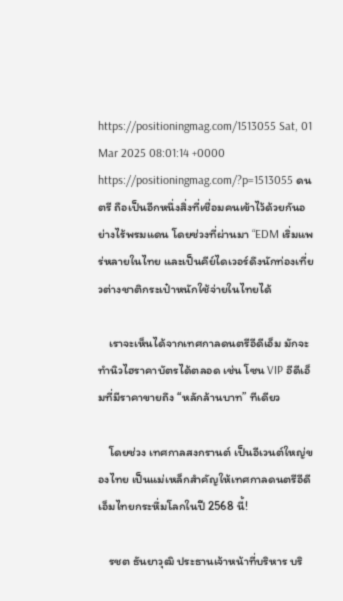https://positioningmag.com/1513055 Sat, 01 Mar 2025 08:01:14 +0000 https://positioningmag.com/?p=1513055 ดนตรี ถือเป็นอีกหนึ่งสิ่งที่เชื่อมคนเข้าไว้ด้วยกันอย่างไร้พรมแดน โดยช่วงที่ผ่านมา “EDM เริ่มแพร่หลายในไทย และเป็นคีย์ไดเวอร์ดึงนักท่องเที่ยวต่างชาติกระเป๋าหนักใช้จ่ายในไทยได้

    เราจะเห็นได้จากเทศกาลดนตรีอีดีเอ็ม มักจะทำนิวไฮราคาบัตรได้ตลอด เช่น โซน VIP อีดีเอ็มที่มีราคาขายถึง “หลักล้านบาท” ทีเดียว

    โดยช่วง เทศกาลสงกรานต์ เป็นอีเวนต์ใหญ่ของไทย เป็นแม่เหล็กสำคัญให้เทศกาลดนตรีอีดีเอ็มไทยกระหึ่มโลกในปี 2568 นี้!

    รชต ธันยาวุฒิ ประธานเจ้าหน้าที่บริหาร บริ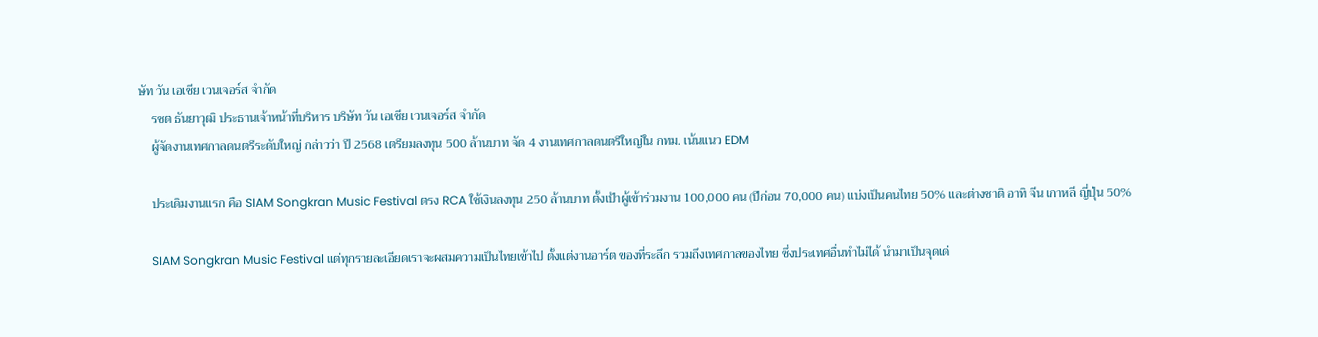ษัท วัน เอเชีย เวนเจอร์ส จำกัด
    รชต ธันยาวุฒิ ประธานเจ้าหน้าที่บริหาร บริษัท วัน เอเชีย เวนเจอร์ส จำกัด
    ผู้จัดงานเทศกาลดนตรีระดับใหญ่ กล่าวว่า ปี 2568 เตรียมลงทุน 500 ล้านบาท จัด 4 งานเทศกาลดนตรีใหญ่ใน กทม. เน้นแนว EDM

    ประเดิมงานแรก คือ SIAM Songkran Music Festival ตรง RCA ใช้เงินลงทุน 250 ล้านบาท ตั้งเป้าผู้เข้าร่วมงาน 100,000 คน (ปีก่อน 70,000 คน) แบ่งเป็นคนไทย 50% และต่างชาติ อาทิ จีน เกาหลี ญี่ปุ่น 50%

    SIAM Songkran Music Festival แต่ทุกรายละเอียดเราจะผสมความเป็นไทยเข้าไป ตั้งแต่งานอาร์ต ของที่ระลึก รวมถึงเทศกาลของไทย ซึ่งประเทศอื่นทำไม่ได้ นำมาเป็นจุดเด่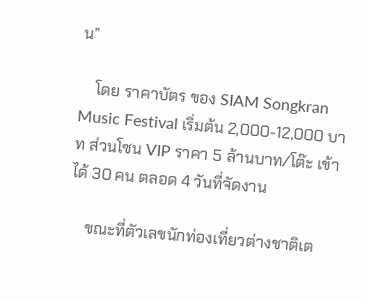น”

    โดย ราคาบัตร ของ SIAM Songkran Music Festival เริ่มต้น 2,000-12,000 บาท ส่วนโซน VIP ราคา 5 ล้านบาท/โต๊ะ เข้าได้ 30 คน ตลอด 4 วันที่จัดงาน

    ขณะที่ตัวเลขนักท่องเที่ยวต่างชาติเต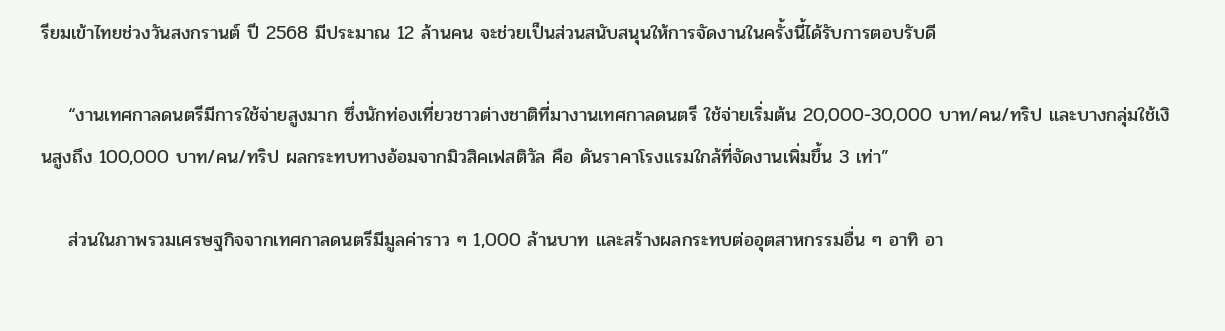รียมเข้าไทยช่วงวันสงกรานต์ ปี 2568 มีประมาณ 12 ล้านคน จะช่วยเป็นส่วนสนับสนุนให้การจัดงานในครั้งนี้ได้รับการตอบรับดี

    “งานเทศกาลดนตรีมีการใช้จ่ายสูงมาก ซึ่งนักท่องเที่ยวชาวต่างชาติที่มางานเทศกาลดนตรี ใช้จ่ายเริ่มต้น 20,000-30,000 บาท/คน/ทริป และบางกลุ่มใช้เงินสูงถึง 100,000 บาท/คน/ทริป ผลกระทบทางอ้อมจากมิวสิคเฟสติวัล คือ ดันราคาโรงแรมใกล้ที่จัดงานเพิ่มขึ้น 3 เท่า”

    ส่วนในภาพรวมเศรษฐกิจจากเทศกาลดนตรีมีมูลค่าราว ๆ 1,000 ล้านบาท และสร้างผลกระทบต่ออุตสาหกรรมอื่น ๆ อาทิ อา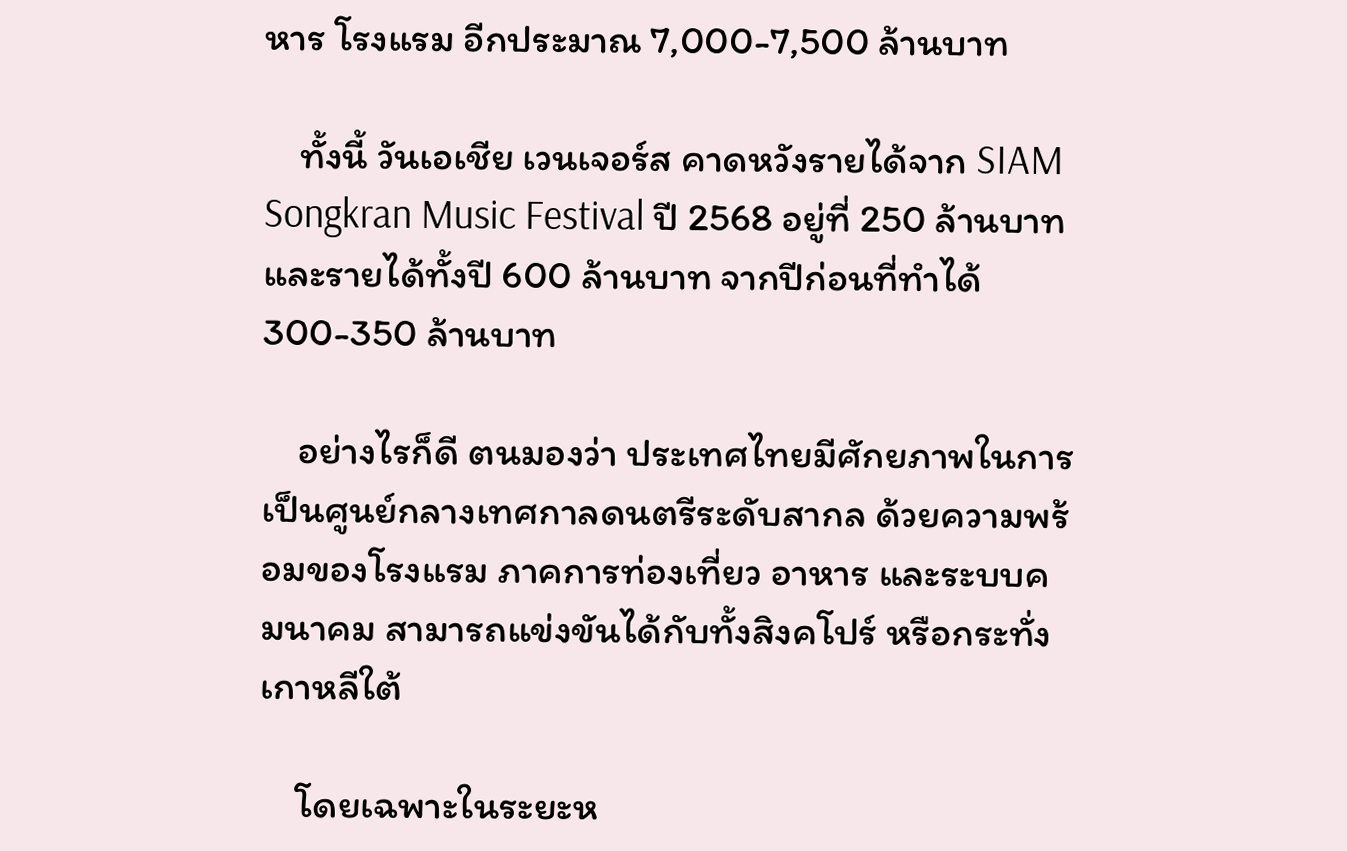หาร โรงแรม อีกประมาณ 7,000-7,500 ล้านบาท

    ทั้งนี้ วันเอเชีย เวนเจอร์ส คาดหวังรายได้จาก SIAM Songkran Music Festival ปี 2568 อยู่ที่ 250 ล้านบาท และรายได้ทั้งปี 600 ล้านบาท จากปีก่อนที่ทำได้ 300-350 ล้านบาท

    อย่างไรก็ดี ตนมองว่า ประเทศไทยมีศักยภาพในการเป็นศูนย์กลางเทศกาลดนตรีระดับสากล ด้วยความพร้อมของโรงแรม ภาคการท่องเที่ยว อาหาร และระบบคมนาคม สามารถแข่งขันได้กับทั้งสิงคโปร์ หรือกระทั่งเกาหลีใต้

    โดยเฉพาะในระยะห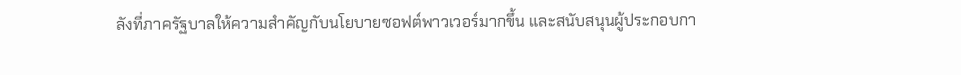ลังที่ภาครัฐบาลให้ความสำคัญกับนโยบายซอฟต์พาวเวอร์มากขึ้น และสนับสนุนผู้ประกอบกา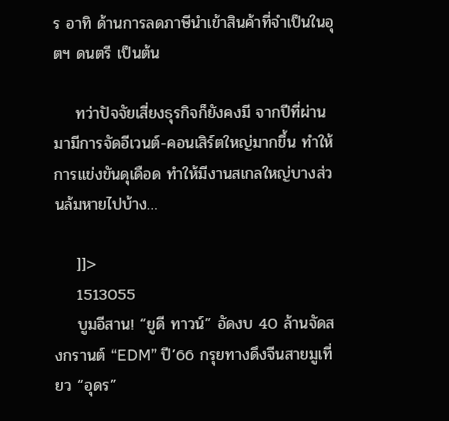ร อาทิ ด้านการลดภาษีนำเข้าสินค้าที่จำเป็นในอุตฯ ดนตรี เป็นต้น

    ทว่าปัจจัยเสี่ยงธุรกิจก็ยังคงมี จากปีที่ผ่านมามีการจัดอีเวนต์-คอนเสิร์ตใหญ่มากขึ้น ทำให้การแข่งขันดุเดือด ทำให้มีงานสเกลใหญ่บางส่วนล้มหายไปบ้าง…

    ]]>
    1513055
    บูมอีสาน! “ยูดี ทาวน์” อัดงบ 40 ล้านจัดสงกรานต์ “EDM” ปี’66 กรุยทางดึงจีนสายมูเที่ยว “อุดร”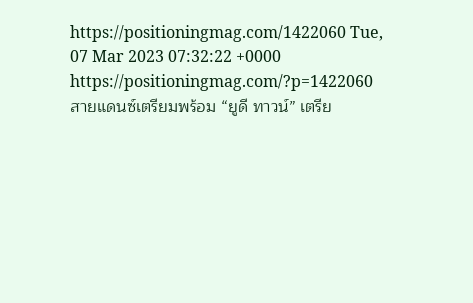https://positioningmag.com/1422060 Tue, 07 Mar 2023 07:32:22 +0000 https://positioningmag.com/?p=1422060 สายแดนซ์เตรียมพร้อม “ยูดี ทาวน์” เตรีย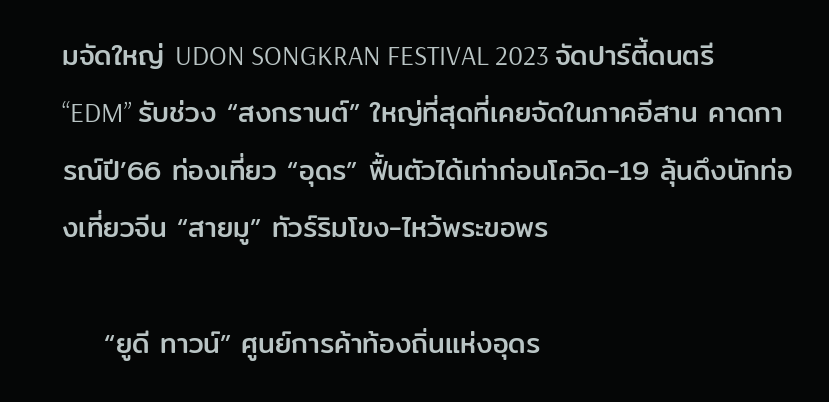มจัดใหญ่ UDON SONGKRAN FESTIVAL 2023 จัดปาร์ตี้ดนตรี “EDM” รับช่วง “สงกรานต์” ใหญ่ที่สุดที่เคยจัดในภาคอีสาน คาดการณ์ปี’66 ท่องเที่ยว “อุดร” ฟื้นตัวได้เท่าก่อนโควิด-19 ลุ้นดึงนักท่องเที่ยวจีน “สายมู” ทัวร์ริมโขง-ไหว้พระขอพร

    “ยูดี ทาวน์” ศูนย์การค้าท้องถิ่นแห่งอุดร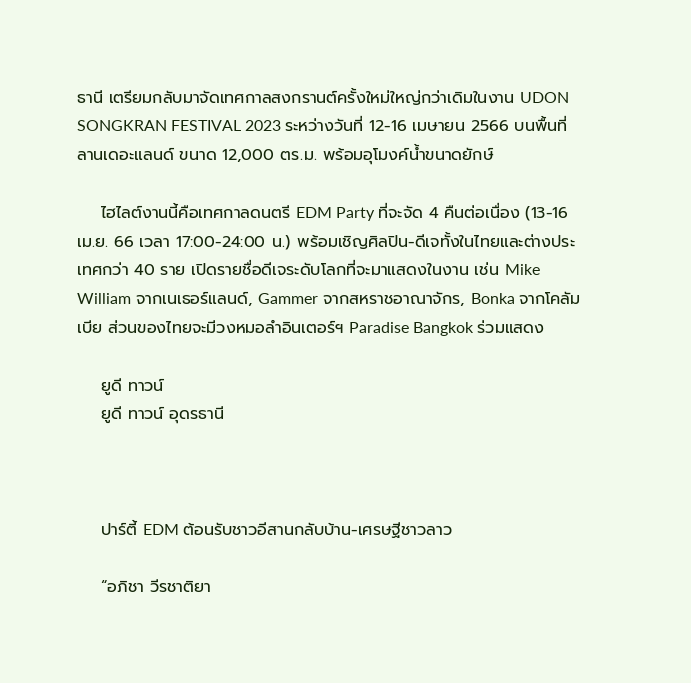ธานี เตรียมกลับมาจัดเทศกาลสงกรานต์ครั้งใหม่ใหญ่กว่าเดิมในงาน UDON SONGKRAN FESTIVAL 2023 ระหว่างวันที่ 12-16 เมษายน 2566 บนพื้นที่ลานเดอะแลนด์ ขนาด 12,000 ตร.ม. พร้อมอุโมงค์น้ำขนาดยักษ์

    ไฮไลต์งานนี้คือเทศกาลดนตรี EDM Party ที่จะจัด 4 คืนต่อเนื่อง (13-16 เม.ย. 66 เวลา 17:00-24:00 น.) พร้อมเชิญศิลปิน-ดีเจทั้งในไทยและต่างประเทศกว่า 40 ราย เปิดรายชื่อดีเจระดับโลกที่จะมาแสดงในงาน เช่น Mike William จากเนเธอร์แลนด์, Gammer จากสหราชอาณาจักร, Bonka จากโคลัมเบีย ส่วนของไทยจะมีวงหมอลำอินเตอร์ฯ Paradise Bangkok ร่วมแสดง

    ยูดี ทาวน์
    ยูดี ทาวน์ อุดรธานี



    ปาร์ตี้ EDM ต้อนรับชาวอีสานกลับบ้าน-เศรษฐีชาวลาว

    “อภิชา วีรชาติยา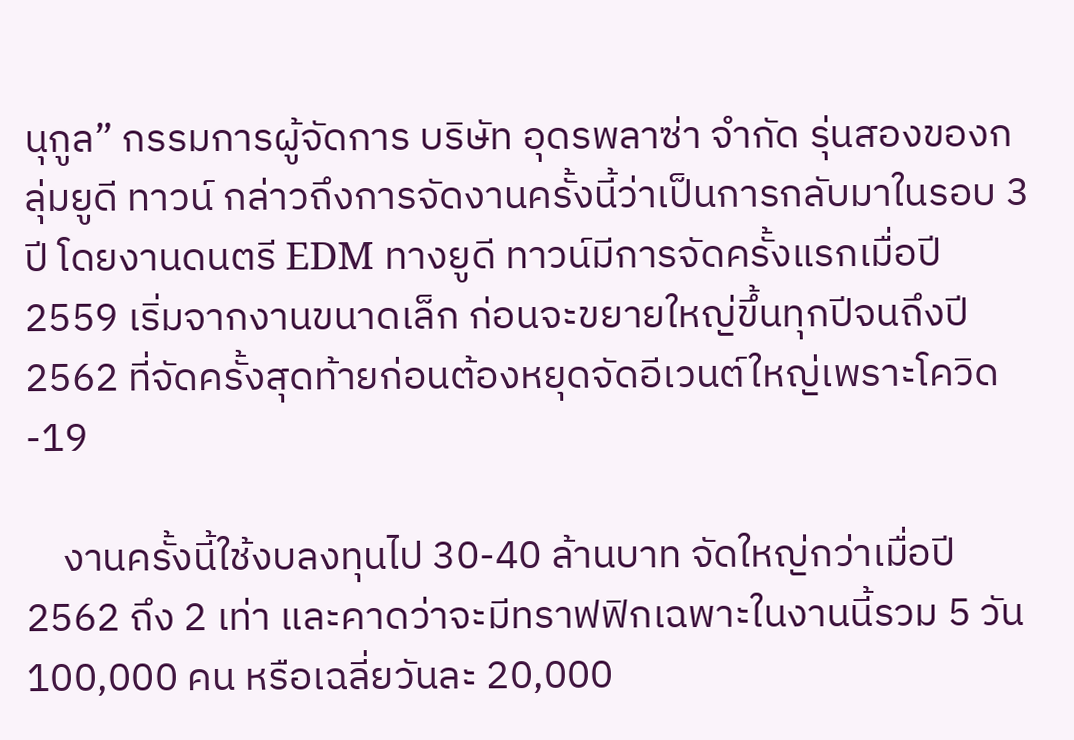นุกูล” กรรมการผู้จัดการ บริษัท อุดรพลาซ่า จำกัด รุ่นสองของกลุ่มยูดี ทาวน์ กล่าวถึงการจัดงานครั้งนี้ว่าเป็นการกลับมาในรอบ 3 ปี โดยงานดนตรี EDM ทางยูดี ทาวน์มีการจัดครั้งแรกเมื่อปี 2559 เริ่มจากงานขนาดเล็ก ก่อนจะขยายใหญ่ขึ้นทุกปีจนถึงปี 2562 ที่จัดครั้งสุดท้ายก่อนต้องหยุดจัดอีเวนต์ใหญ่เพราะโควิด-19

    งานครั้งนี้ใช้งบลงทุนไป 30-40 ล้านบาท จัดใหญ่กว่าเมื่อปี 2562 ถึง 2 เท่า และคาดว่าจะมีทราฟฟิกเฉพาะในงานนี้รวม 5 วัน 100,000 คน หรือเฉลี่ยวันละ 20,000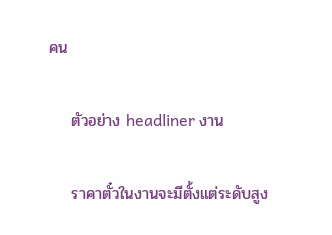คน

    ตัวอย่าง headliner งาน

    ราคาตั๋วในงานจะมีตั้งแต่ระดับสูง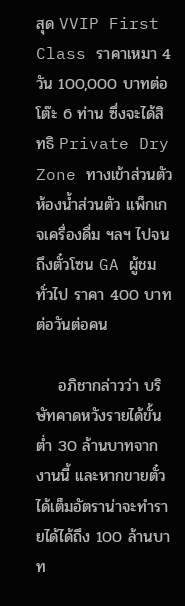สุด VVIP First Class ราคาเหมา 4 วัน 100,000 บาทต่อโต๊ะ 6 ท่าน ซึ่งจะได้สิทธิ Private Dry Zone ทางเข้าส่วนตัว ห้องน้ำส่วนตัว แพ็กเกจเครื่องดื่ม ฯลฯ ไปจนถึงตั๋วโซน GA ผู้ชมทั่วไป ราคา 400 บาทต่อวันต่อคน

    อภิชากล่าวว่า บริษัทคาดหวังรายได้ขั้นต่ำ 30 ล้านบาทจากงานนี้ และหากขายตั๋วได้เต็มอัตราน่าจะทำรายได้ได้ถึง 100 ล้านบาท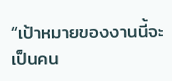“เป้าหมายของงานนี้จะเป็นคน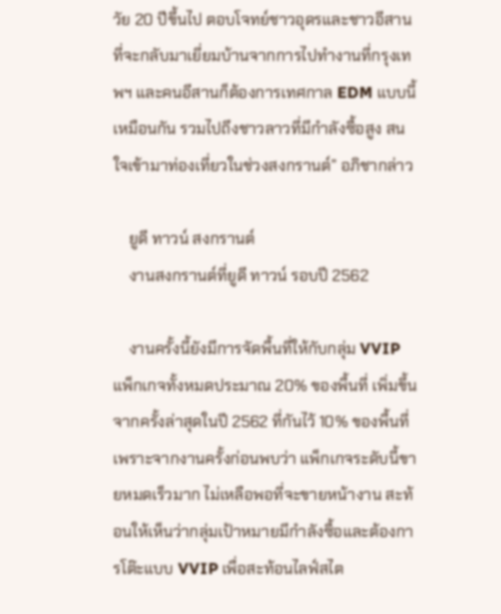วัย 20 ปีขึ้นไป ตอบโจทย์ชาวอุดรและชาวอีสานที่จะกลับมาเยี่ยมบ้านจากการไปทำงานที่กรุงเทพฯ และคนอีสานก็ต้องการเทศกาล EDM แบบนี้เหมือนกัน รวมไปถึงชาวลาวที่มีกำลังซื้อสูง สนใจเข้ามาท่องเที่ยวในช่วงสงกรานต์” อภิชากล่าว

    ยูดี ทาวน์ สงกรานต์
    งานสงกรานต์ที่ยูดี ทาวน์ รอบปี 2562

    งานครั้งนี้ยังมีการจัดพื้นที่ให้กับกลุ่ม VVIP แพ็กเกจทั้งหมดประมาณ 20% ของพื้นที่ เพิ่มขึ้นจากครั้งล่าสุดในปี 2562 ที่กันไว้ 10% ของพื้นที่ เพราะจากงานครั้งก่อนพบว่า แพ็กเกจระดับนี้ขายหมดเร็วมาก ไม่เหลือพอที่จะขายหน้างาน สะท้อนให้เห็นว่ากลุ่มเป้าหมายมีกำลังซื้อและต้องการโต๊ะแบบ VVIP เพื่อสะท้อนไลฟ์สไต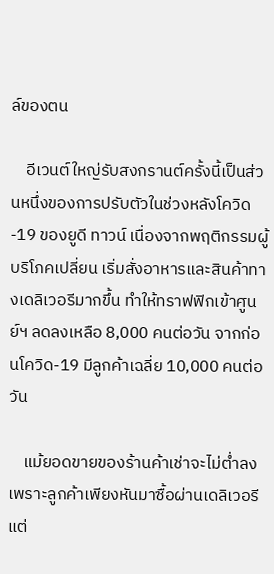ล์ของตน

    อีเวนต์ใหญ่รับสงกรานต์ครั้งนี้เป็นส่วนหนึ่งของการปรับตัวในช่วงหลังโควิด-19 ของยูดี ทาวน์ เนื่องจากพฤติกรรมผู้บริโภคเปลี่ยน เริ่มสั่งอาหารและสินค้าทางเดลิเวอรีมากขึ้น ทำให้ทราฟฟิกเข้าศูนย์ฯ ลดลงเหลือ 8,000 คนต่อวัน จากก่อนโควิด-19 มีลูกค้าเฉลี่ย 10,000 คนต่อวัน

    แม้ยอดขายของร้านค้าเช่าจะไม่ต่ำลงเพราะลูกค้าเพียงหันมาซื้อผ่านเดลิเวอรี แต่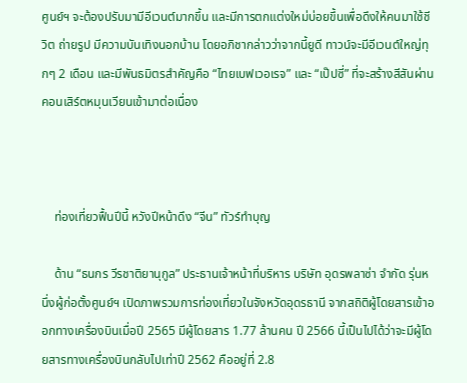ศูนย์ฯ จะต้องปรับมามีอีเวนต์มากขึ้น และมีการตกแต่งใหม่บ่อยขึ้นเพื่อดึงให้คนมาใช้ชีวิต ถ่ายรูป มีความบันเทิงนอกบ้าน โดยอภิชากล่าวว่าจากนี้ยูดี ทาวน์จะมีอีเวนต์ใหญ่ทุกๆ 2 เดือน และมีพันธมิตรสำคัญคือ “ไทยเบฟเวอเรจ” และ “เป๊ปซี่” ที่จะสร้างสีสันผ่านคอนเสิร์ตหมุนเวียนเข้ามาต่อเนื่อง



    ท่องเที่ยวฟื้นปีนี้ หวังปีหน้าดึง “จีน” ทัวร์ทำบุญ

    ด้าน “ธนกร วีรชาติยานุกูล” ประธานเจ้าหน้าที่บริหาร บริษัท อุดรพลาซ่า จำกัด รุ่นหนึ่งผู้ก่อตั้งศูนย์ฯ เปิดภาพรวมการท่องเที่ยวในจังหวัดอุดรธานี จากสถิติผู้โดยสารเข้าออกทางเครื่องบินเมื่อปี 2565 มีผู้โดยสาร 1.77 ล้านคน ปี 2566 นี้เป็นไปได้ว่าจะมีผู้โดยสารทางเครื่องบินกลับไปเท่าปี 2562 คืออยู่ที่ 2.8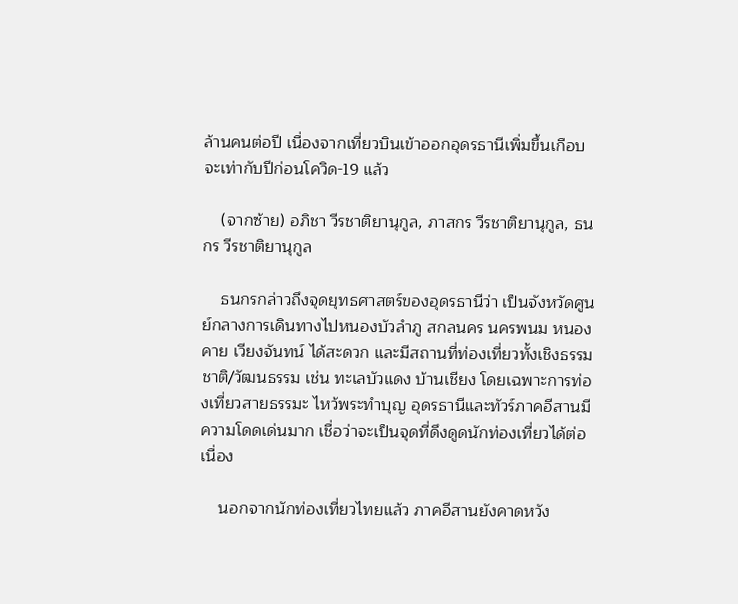ล้านคนต่อปี เนื่องจากเที่ยวบินเข้าออกอุดรธานีเพิ่มขึ้นเกือบจะเท่ากับปีก่อนโควิด-19 แล้ว

    (จากซ้าย) อภิชา วีรชาติยานุกูล, ภาสกร วีรชาติยานุกูล, ธนกร วีรชาติยานุกูล

    ธนกรกล่าวถึงจุดยุทธศาสตร์ของอุดรธานีว่า เป็นจังหวัดศูนย์กลางการเดินทางไปหนองบัวลำภู สกลนคร นครพนม หนองคาย เวียงจันทน์ ได้สะดวก และมีสถานที่ท่องเที่ยวทั้งเชิงธรรมชาติ/วัฒนธรรม เช่น ทะเลบัวแดง บ้านเชียง โดยเฉพาะการท่องเที่ยวสายธรรมะ ไหว้พระทำบุญ อุดรธานีและทัวร์ภาคอีสานมีความโดดเด่นมาก เชื่อว่าจะเป็นจุดที่ดึงดูดนักท่องเที่ยวได้ต่อเนื่อง

    นอกจากนักท่องเที่ยวไทยแล้ว ภาคอีสานยังคาดหวัง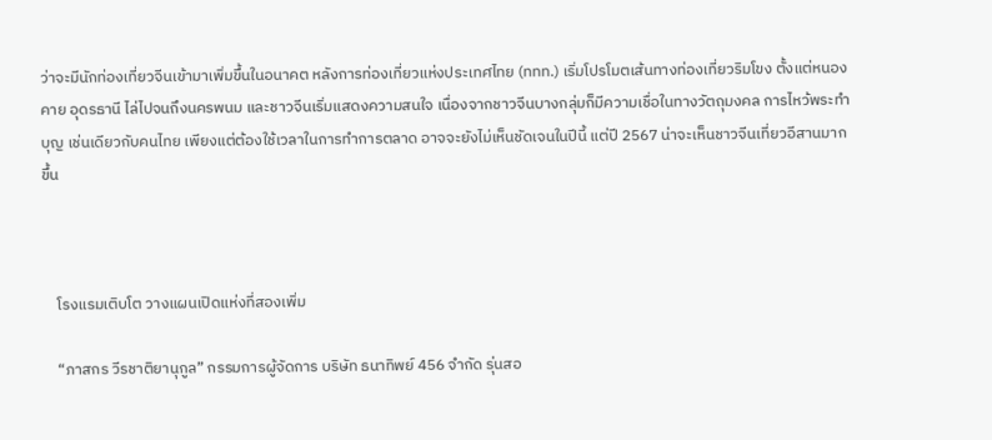ว่าจะมีนักท่องเที่ยวจีนเข้ามาเพิ่มขึ้นในอนาคต หลังการท่องเที่ยวแห่งประเทศไทย (ททท.) เริ่มโปรโมตเส้นทางท่องเที่ยวริมโขง ตั้งแต่หนองคาย อุดรธานี ไล่ไปจนถึงนครพนม และชาวจีนเริ่มแสดงความสนใจ เนื่องจากชาวจีนบางกลุ่มก็มีความเชื่อในทางวัตถุมงคล การไหว้พระทำบุญ เช่นเดียวกับคนไทย เพียงแต่ต้องใช้เวลาในการทำการตลาด อาจจะยังไม่เห็นชัดเจนในปีนี้ แต่ปี 2567 น่าจะเห็นชาวจีนเที่ยวอีสานมากขึ้น



    โรงแรมเติบโต วางแผนเปิดแห่งที่สองเพิ่ม

    “ภาสกร วีรชาติยานุกูล” กรรมการผู้จัดการ บริษัท ธนาทิพย์ 456 จำกัด รุ่นสอ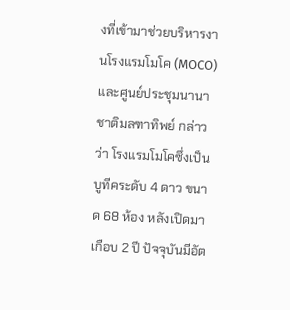งที่เข้ามาช่วยบริหารงานโรงแรมโมโค (MOCO) และศูนย์ประชุมนานาชาติมลฑาทิพย์ กล่าวว่า โรงแรมโมโคซึ่งเป็นบูทีคระดับ 4 ดาว ขนาด 68 ห้อง หลังเปิดมาเกือบ 2 ปี ปัจจุบันมีอัต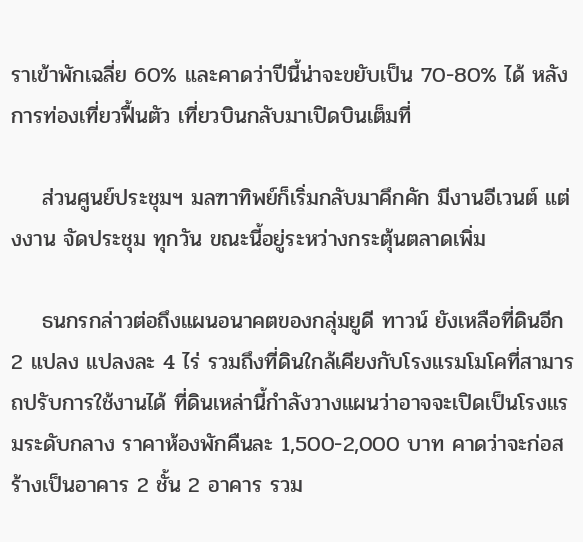ราเข้าพักเฉลี่ย 60% และคาดว่าปีนี้น่าจะขยับเป็น 70-80% ได้ หลังการท่องเที่ยวฟื้นตัว เที่ยวบินกลับมาเปิดบินเต็มที่

    ส่วนศูนย์ประชุมฯ มลฑาทิพย์ก็เริ่มกลับมาคึกคัก มีงานอีเวนต์ แต่งงาน จัดประชุม ทุกวัน ขณะนี้อยู่ระหว่างกระตุ้นตลาดเพิ่ม

    ธนกรกล่าวต่อถึงแผนอนาคตของกลุ่มยูดี ทาวน์ ยังเหลือที่ดินอีก 2 แปลง แปลงละ 4 ไร่ รวมถึงที่ดินใกล้เคียงกับโรงแรมโมโคที่สามารถปรับการใช้งานได้ ที่ดินเหล่านี้กำลังวางแผนว่าอาจจะเปิดเป็นโรงแรมระดับกลาง ราคาห้องพักคืนละ 1,500-2,000 บาท คาดว่าจะก่อสร้างเป็นอาคาร 2 ชั้น 2 อาคาร รวม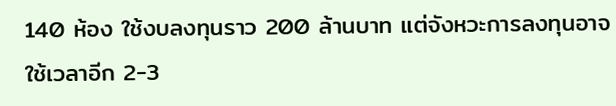140 ห้อง ใช้งบลงทุนราว 200 ล้านบาท แต่จังหวะการลงทุนอาจใช้เวลาอีก 2-3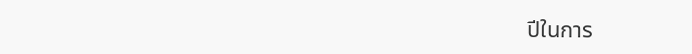ปีในการ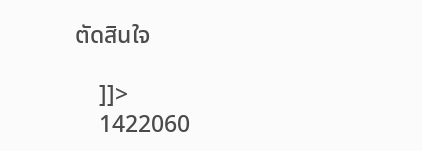ตัดสินใจ

    ]]>
    1422060